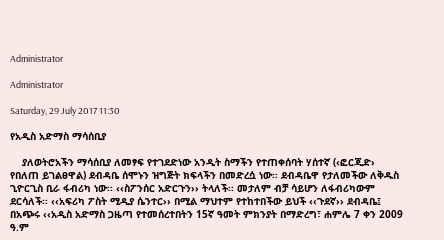Administrator

Administrator

Saturday, 29 July 2017 11:30

የአዲስ አድማስ ማሳሰቢያ

    ያለወትሮአችን ማሳሰቢያ ለመፃፍ የተገደድነው አንዲት ስማችን የተጠቀሰባት ሃሰተኛ (‹ፎርጂድ› የበለጠ ይገልፀዋል) ደብዳቤ ሰሞኑን ዝግጅት ክፍላችን በመድረሷ ነው፡፡ ደብዳቤዋ የታለመችው ለቅዱስ ጊዮርጊስ ቢራ ፋብሪካ ነው፡፡ ‹‹ስፖንሰር አድርጉን›› ትላለች፡፡ መታለም ብቻ ሳይሆን ለፋብሪካውም ደርሳለች፡፡ ‹‹አፍሪካ ፖስት ሚዲያ ሴንተር›› በሚል ማህተም የተከተበችው ይህች ‹‹ጉደኛ›› ደብዳቤ፤ በአጭሩ ‹‹አዲስ አድማስ ጋዜጣ የተመሰረተበትን 15ኛ ዓመት ምክንያት በማድረግ፣ ሐምሌ 7 ቀን 2009 ዓ.ም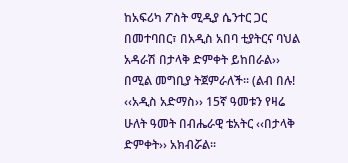ከአፍሪካ ፖስት ሚዲያ ሴንተር ጋር በመተባበር፣ በአዲስ አበባ ቲያትርና ባህል አዳራሽ በታላቅ ድምቀት ይከበራል›› በሚል መግቢያ ትጀምራለች፡፡ (ልብ በሉ! ‹‹አዲስ አድማስ›› 15ኛ ዓመቱን የዛሬ ሁለት ዓመት በብሔራዊ ቴአትር ‹‹በታላቅ ድምቀት›› አክብሯል፡፡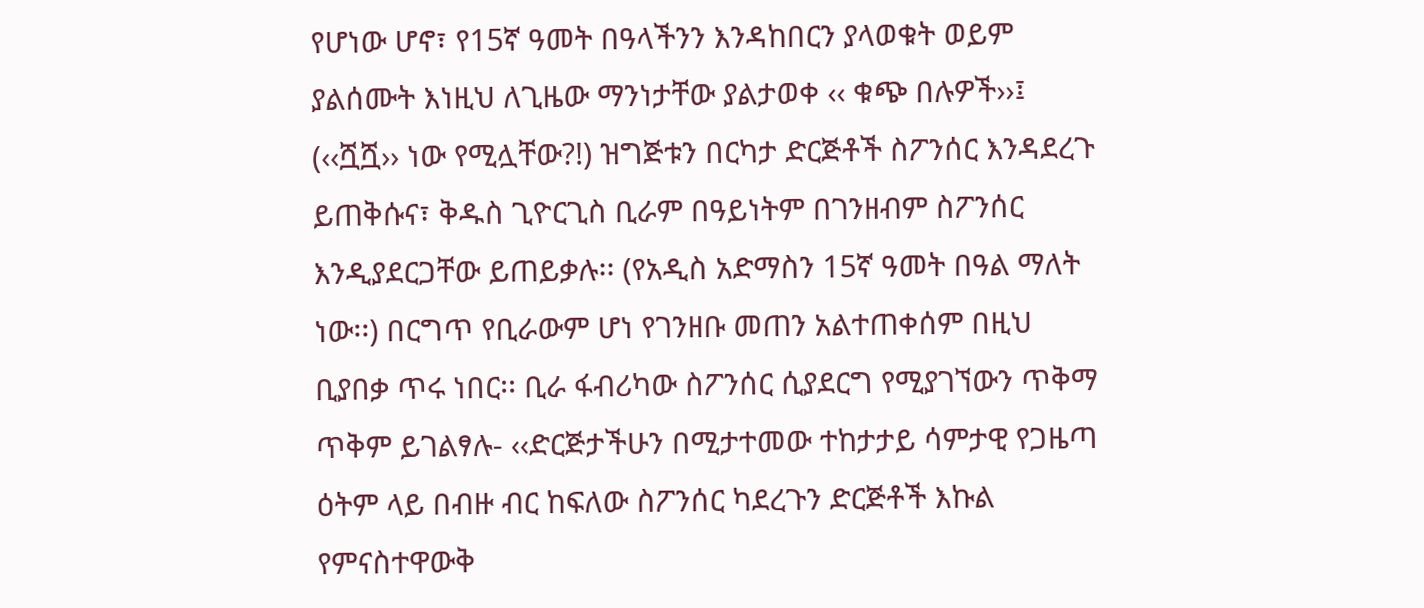የሆነው ሆኖ፣ የ15ኛ ዓመት በዓላችንን እንዳከበርን ያላወቁት ወይም ያልሰሙት እነዚህ ለጊዜው ማንነታቸው ያልታወቀ ‹‹ ቁጭ በሉዎች››፤ (‹‹ሿሿ›› ነው የሚሏቸው?!) ዝግጅቱን በርካታ ድርጅቶች ስፖንሰር እንዳደረጉ ይጠቅሱና፣ ቅዱስ ጊዮርጊስ ቢራም በዓይነትም በገንዘብም ስፖንሰር እንዲያደርጋቸው ይጠይቃሉ፡፡ (የአዲስ አድማስን 15ኛ ዓመት በዓል ማለት ነው፡፡) በርግጥ የቢራውም ሆነ የገንዘቡ መጠን አልተጠቀሰም በዚህ ቢያበቃ ጥሩ ነበር፡፡ ቢራ ፋብሪካው ስፖንሰር ሲያደርግ የሚያገኘውን ጥቅማ ጥቅም ይገልፃሉ- ‹‹ድርጅታችሁን በሚታተመው ተከታታይ ሳምታዊ የጋዜጣ ዕትም ላይ በብዙ ብር ከፍለው ስፖንሰር ካደረጉን ድርጅቶች እኩል የምናስተዋውቅ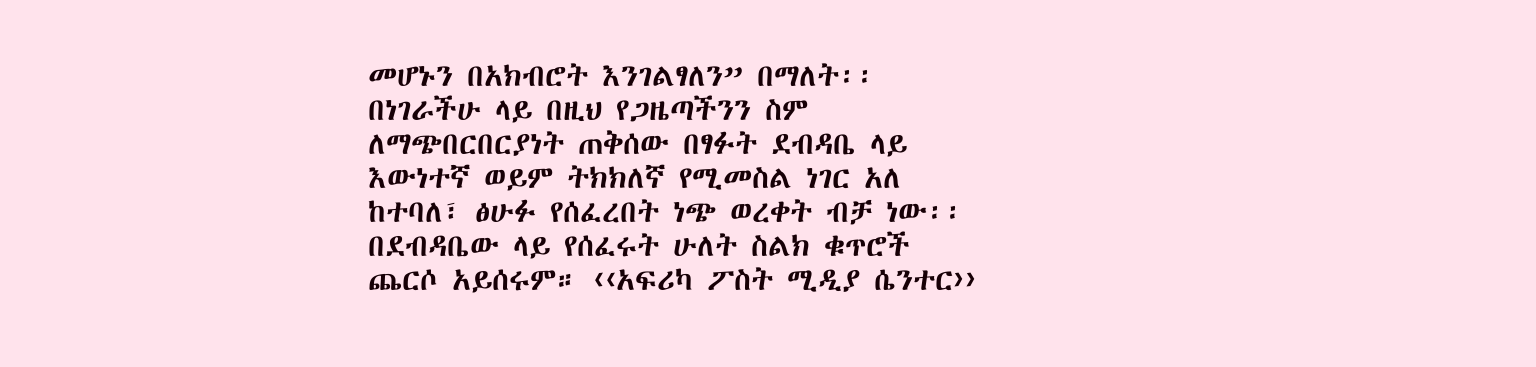መሆኑን በአክብሮት እንገልፃለን” በማለት፡፡
በነገራችሁ ላይ በዚህ የጋዜጣችንን ስም ለማጭበርበርያነት ጠቅሰው በፃፉት ደብዳቤ ላይ እውነተኛ ወይም ትክክለኛ የሚመስል ነገር አለ ከተባለ፣ ፅሁፉ የሰፈረበት ነጭ ወረቀት ብቻ ነው፡፡ በደብዳቤው ላይ የሰፈሩት ሁለት ስልክ ቁጥሮች ጨርሶ አይሰሩም። ‹‹አፍሪካ ፖስት ሚዲያ ሴንተር››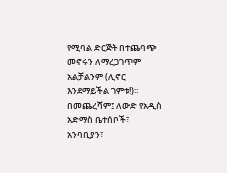የሚባል ድርጅት በተጨባጭ መኖሩን ለማረጋገጥም አልቻልንም (ሊኖር እንደማይችል ገምቱ!)፡፡
በመጨረሻም፤ ለውድ የአዲስ አድማስ ቤተሰቦች፣ አንባቢያን፣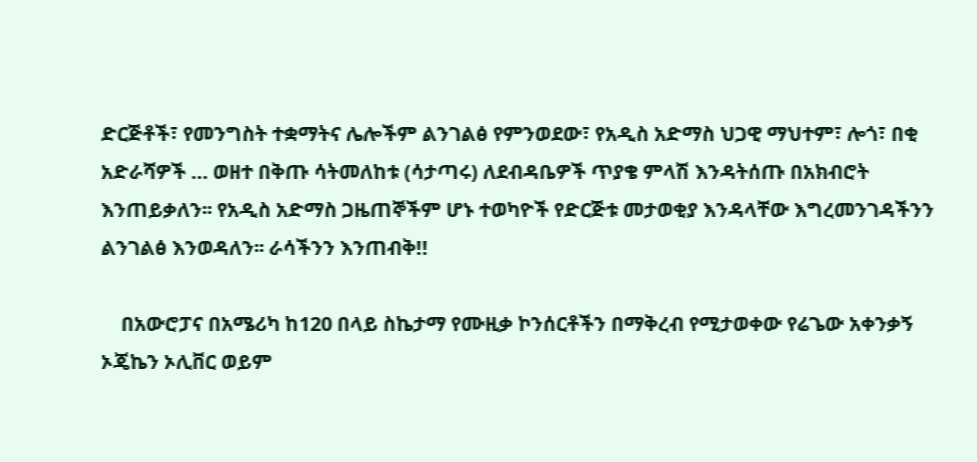ድርጅቶች፣ የመንግስት ተቋማትና ሌሎችም ልንገልፅ የምንወደው፣ የአዲስ አድማስ ህጋዊ ማህተም፣ ሎጎ፣ በቂ አድራሻዎች … ወዘተ በቅጡ ሳትመለከቱ (ሳታጣሩ) ለደብዳቤዎች ጥያቄ ምላሽ እንዳትሰጡ በአክብሮት እንጠይቃለን፡፡ የአዲስ አድማስ ጋዜጠኞችም ሆኑ ተወካዮች የድርጅቱ መታወቂያ እንዳላቸው እግረመንገዳችንን ልንገልፅ እንወዳለን፡፡ ራሳችንን እንጠብቅ!!

    በአውሮፓና በአሜሪካ ከ120 በላይ ስኬታማ የሙዚቃ ኮንሰርቶችን በማቅረብ የሚታወቀው የሬጌው አቀንቃኝ ኦጄኬን ኦሊቨር ወይም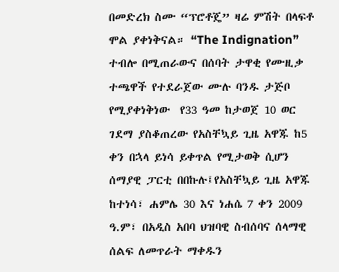በመድረክ ስሙ “ፕሮቶጄ” ዛሬ ምሽት በላፍቶ ሞል ያቀነቅናል። “The Indignation” ተብሎ በሚጠራውና በሰባት ታዋቂ የሙዚቃ ተጫዋች የተደራጀው ሙሉ ባንዱ ታጅቦ የሚያቀነቅነው  የ33 ዓመ ከታወጀ 10 ወር ገደማ ያስቆጠረው የአስቸኳይ ጊዜ አዋጁ ከ5 ቀን በኋላ ይነሳ ይቀጥል የሚታወቅ ሲሆን  ሰማያዊ ፓርቲ በበኩሉ፤የአስቸኳይ ጊዜ አዋጁ ከተነሳ፣ ሐምሌ 30 እና ነሐሴ 7 ቀን 2009 ዓ.ም፣ በአዲስ አበባ ህዝባዊ ስብሰባና ሰላማዊ ሰልፍ ለመጥራት ማቀዱን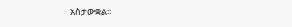አስታውቋል፡፡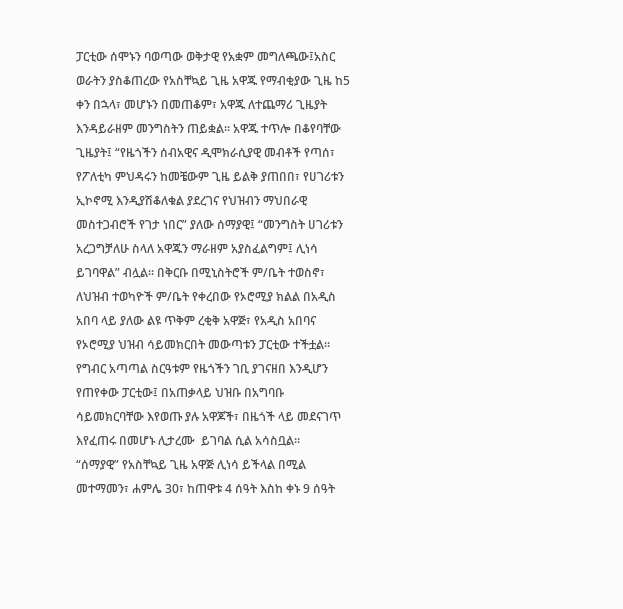ፓርቲው ሰሞኑን ባወጣው ወቅታዊ የአቋም መግለጫው፤አስር ወራትን ያስቆጠረው የአስቸኳይ ጊዜ አዋጁ የማብቂያው ጊዜ ከ5 ቀን በኋላ፣ መሆኑን በመጠቆም፣ አዋጁ ለተጨማሪ ጊዜያት እንዳይራዘም መንግስትን ጠይቋል፡፡ አዋጁ ተጥሎ በቆየባቸው ጊዜያት፤ “የዜጎችን ሰብአዊና ዲሞክራሲያዊ መብቶች የጣሰ፣ የፖለቲካ ምህዳሩን ከመቼውም ጊዜ ይልቅ ያጠበበ፣ የሀገሪቱን ኢኮኖሚ እንዲያሽቆለቁል ያደረገና የህዝብን ማህበራዊ መስተጋብሮች የገታ ነበር” ያለው ሰማያዊ፤ “መንግስት ሀገሪቱን አረጋግቻለሁ ስላለ አዋጁን ማራዘም አያስፈልግም፤ ሊነሳ ይገባዋል” ብሏል፡፡ በቅርቡ በሚኒስትሮች ም/ቤት ተወስኖ፣ ለህዝብ ተወካዮች ም/ቤት የቀረበው የኦሮሚያ ክልል በአዲስ አበባ ላይ ያለው ልዩ ጥቅም ረቂቅ አዋጅ፣ የአዲስ አበባና የኦሮሚያ ህዝብ ሳይመክርበት መውጣቱን ፓርቲው ተችቷል፡፡ የግብር አጣጣል ስርዓቱም የዜጎችን ገቢ ያገናዘበ እንዲሆን የጠየቀው ፓርቲው፤ በአጠቃላይ ህዝቡ በአግባቡ ሳይመክርባቸው እየወጡ ያሉ አዋጆች፣ በዜጎች ላይ መደናገጥ እየፈጠሩ በመሆኑ ሊታረሙ  ይገባል ሲል አሳስቧል።
“ሰማያዊ” የአስቸኳይ ጊዜ አዋጅ ሊነሳ ይችላል በሚል መተማመን፣ ሐምሌ 30፣ ከጠዋቱ 4 ሰዓት እስከ ቀኑ 9 ሰዓት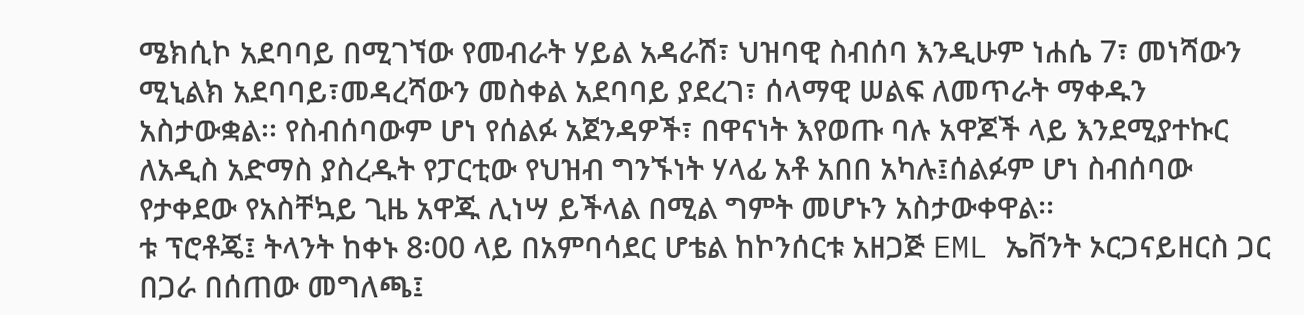ሜክሲኮ አደባባይ በሚገኘው የመብራት ሃይል አዳራሽ፣ ህዝባዊ ስብሰባ እንዲሁም ነሐሴ 7፣ መነሻውን ሚኒልክ አደባባይ፣መዳረሻውን መስቀል አደባባይ ያደረገ፣ ሰላማዊ ሠልፍ ለመጥራት ማቀዱን አስታውቋል፡፡ የስብሰባውም ሆነ የሰልፉ አጀንዳዎች፣ በዋናነት እየወጡ ባሉ አዋጆች ላይ እንደሚያተኩር ለአዲስ አድማስ ያስረዱት የፓርቲው የህዝብ ግንኙነት ሃላፊ አቶ አበበ አካሉ፤ሰልፉም ሆነ ስብሰባው የታቀደው የአስቸኳይ ጊዜ አዋጁ ሊነሣ ይችላል በሚል ግምት መሆኑን አስታውቀዋል፡፡
ቱ ፕሮቶጄ፤ ትላንት ከቀኑ 8፡00 ላይ በአምባሳደር ሆቴል ከኮንሰርቱ አዘጋጅ EML ኤቨንት ኦርጋናይዘርስ ጋር በጋራ በሰጠው መግለጫ፤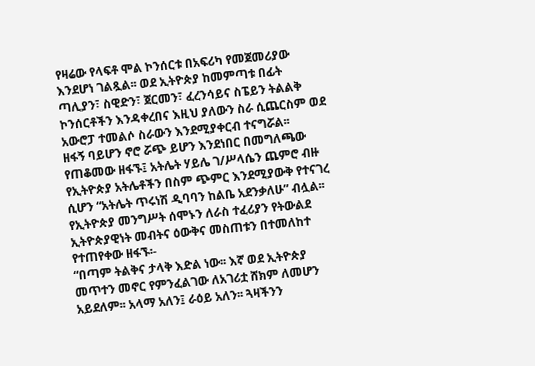የዛሬው የላፍቶ ሞል ኮንሰርቱ በአፍሪካ የመጀመሪያው እንደሆነ ገልጿል፡፡ ወደ ኢትዮጵያ ከመምጣቱ በፊት ጣሊያን፣ ስዊድን፣ ጀርመን፣ ፈረንሳይና ስፔይን ትልልቅ ኮንሰርቶችን እንዳቀረበና እዚህ ያለውን ስራ ሲጨርስም ወደ አውሮፓ ተመልሶ ስራውን እንደሚያቀርብ ተናግሯል፡፡
ዘፋኝ ባይሆን ኖሮ ሯጭ ይሆን እንደነበር በመግለጫው የጠቆመው ዘፋኙ፤ አትሌት ሃይሌ ገ/ሥላሴን ጨምሮ ብዙ የኢትዮጵያ አትሌቶችን በስም ጭምር እንደሚያውቅ የተናገረ ሲሆን “አትሌት ጥሩነሽ ዲባባን ከልቤ አደንቃለሁ” ብሏል፡፡ የኢትዮጵያ መንግሥት ሰሞኑን ለራስ ተፈሪያን የትውልደ ኢትዮጵያዊነት መብትና ዕውቅና መስጠቱን በተመለከተ የተጠየቀው ዘፋኙ፡-
“በጣም ትልቅና ታላቅ እድል ነው፡፡ እኛ ወደ ኢትዮጵያ መጥተን መኖር የምንፈልገው ለአገሪቷ ሸክም ለመሆን አይደለም፡፡ አላማ አለን፤ ራዕይ አለን፡፡ ጓዛችንን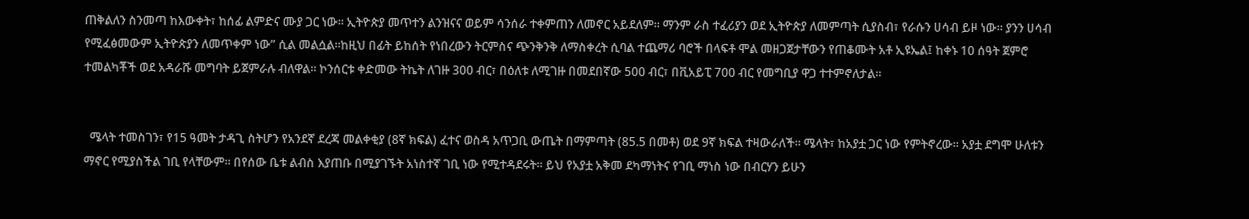ጠቅልለን ስንመጣ ከእውቀት፣ ከሰፊ ልምድና ሙያ ጋር ነው፡፡ ኢትዮጵያ መጥተን ልንዝናና ወይም ሳንሰራ ተቀምጠን ለመኖር አይደለም፡፡ ማንም ራስ ተፈሪያን ወደ ኢትዮጵያ ለመምጣት ሲያስብ፣ የራሱን ሀሳብ ይዞ ነው፡፡ ያንን ሀሳብ የሚፈፅመውም ኢትዮጵያን ለመጥቀም ነው” ሲል መልሷል፡፡ከዚህ በፊት ይከሰት የነበረውን ትርምስና ጭንቅንቅ ለማስቀረት ሲባል ተጨማሪ ባሮች በላፍቶ ሞል መዘጋጀታቸውን የጠቆሙት አቶ ኢዩኤል፤ ከቀኑ 10 ሰዓት ጀምሮ ተመልካቾች ወደ አዳራሹ መግባት ይጀምራሉ ብለዋል፡፡ ኮንሰርቱ ቀድመው ትኬት ለገዙ 300 ብር፣ በዕለቱ ለሚገዙ በመደበኛው 500 ብር፣ በቪአይፒ 700 ብር የመግቢያ ዋጋ ተተምኖለታል፡፡


  ሜላት ተመስገን፣ የ15 ዓመት ታዳጊ ስትሆን የአንደኛ ደረጃ መልቀቂያ (8ኛ ክፍል) ፈተና ወስዳ አጥጋቢ ውጤት በማምጣት (85.5 በመቶ) ወደ 9ኛ ክፍል ተዛውራለች፡፡ ሜላት፣ ከአያቷ ጋር ነው የምትኖረው፡፡ አያቷ ደግሞ ሁለቱን ማኖር የሚያስችል ገቢ የላቸውም፡፡ በየሰው ቤቱ ልብስ እያጠቡ በሚያገኙት አነስተኛ ገቢ ነው የሚተዳደሩት፡፡ ይህ የአያቷ አቅመ ደካማነትና የገቢ ማነስ ነው በብርሃን ይሁን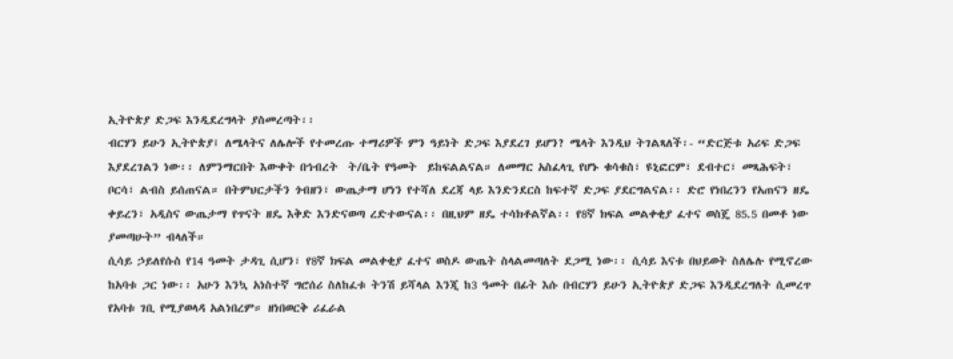ኢትዮጵያ ድጋፍ እንዲደረግላት ያስመረጣት፡፡
ብርሃን ይሁን ኢትዮጵያ፤ ለሜላትና ለሌሎች የተመረጡ ተማሪዎች ምን ዓይነት ድጋፍ እያደረገ ይሆን? ሜላት እንዲህ ትገልጻለች፡- “ድርጅቱ አሪፍ ድጋፍ እያደረገልን ነው፡፡ ለምንማርበት እውቀት በኅብረት  ት/ቤት የዓመት  ይከፍልልናል። ለመማር አስፈላጊ የሆኑ ቁሳቁስ፣ ዩኒፎርም፣ ደብተር፣ መጻሕፍት፣ ቦርሳ፣ ልብስ ይሰጠናል። በትምህርታችን ጎብዘን፣ ውጤታማ ሆነን የተሻለ ደረጃ ላይ እንድንደርስ ከፍተኛ ድጋፍ ያደርግልናል፡፡ ድሮ የነበረንን የአጠናን ዘዴ ቀይረን፣ አዲስና ውጤታማ የጥናት ዘዴ እቅድ እንድናወጣ ረድተውናል፡፡ በዚህም ዘዴ ተሳክቶልኛል፡፡ የ8ኛ ክፍል መልቀቂያ ፈተና ወስጄ 85.5 በመቶ ነው ያመጣሁት” ብላለች።
ሲሳይ ኃይለየሱስ የ14 ዓመት ታዳጊ ሲሆን፣ የ8ኛ ክፍል መልቀቂያ ፈተና ወስዶ ውጤት ስላልመጣለት ደጋሚ ነው፡፡ ሲሳይ እናቱ በህይወት ስለሌሉ የሚኖረው ከአባቱ ጋር ነው፡፡ አሁን እንኳ አነስተኛ ግሮሰሪ ስለከፈቱ ትንሽ ይሻላል እንጂ ከ3 ዓመት በፊት እሱ በብርሃን ይሁን ኢትዮጵያ ድጋፍ እንዲደረግለት ሲመረጥ የአባቱ ገቢ የሚያወላዳ አልነበረም። ዘነበወርቅ ሪፈራል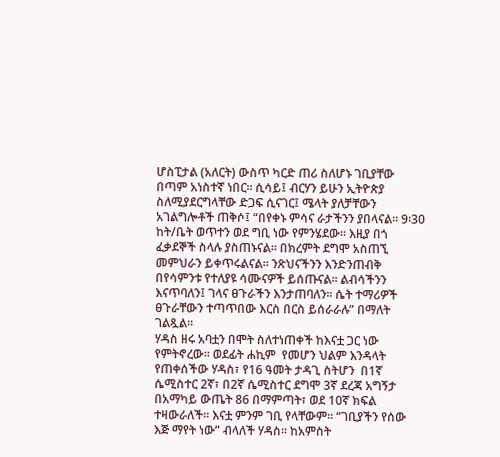ሆስፒታል (አለርት) ውስጥ ካርድ ጠሪ ስለሆኑ ገቢያቸው በጣም አነስተኛ ነበር፡፡ ሲሳይ፤ ብርሃን ይሁን ኢትዮጵያ ስለሚያደርግላቸው ድጋፍ ሲናገር፤ ሜላት ያለቻቸውን አገልግሎቶች ጠቅሶ፤ “በየቀኑ ምሳና ራታችንን ያበላናል፡፡ 9፡30 ከት/ቤት ወጥተን ወደ ግቢ ነው የምንሄደው፡፡ እዚያ በጎ ፈቃደኞች ስላሉ ያስጠኑናል፡፡ በክረምት ደግሞ አስጠኚ መምህራን ይቀጥሩልናል፡፡ ንጽህናችንን እንድንጠብቅ በየሳምንቱ የተለያዩ ሳሙናዎች ይሰጡናል፡፡ ልብሳችንን እናጥባለን፤ ገላና ፀጉራችን እንታጠባለን፡፡ ሴት ተማሪዎች ፀጉራቸውን ተጣጥበው እርስ በርስ ይሰራራሉ” በማለት ገልጿል።
ሃዳስ ዘሩ አባቷን በሞት ስለተነጠቀች ከእናቷ ጋር ነው የምትኖረው፡፡ ወደፊት ሐኪም  የመሆን ህልም እንዳላት የጠቀሰችው ሃዳስ፣ የ16 ዓመት ታዳጊ ስትሆን  በ1ኛ ሴሚስተር 2ኛ፣ በ2ኛ ሴሚስተር ደግሞ 3ኛ ደረጃ አግኝታ በአማካይ ውጤት 86 በማምጣት፣ ወደ 10ኛ ክፍል ተዛውራለች፡፡ እናቷ ምንም ገቢ የላቸውም፡፡ “ገቢያችን የሰው እጅ ማየት ነው” ብላለች ሃዳስ፡፡ ከአምስት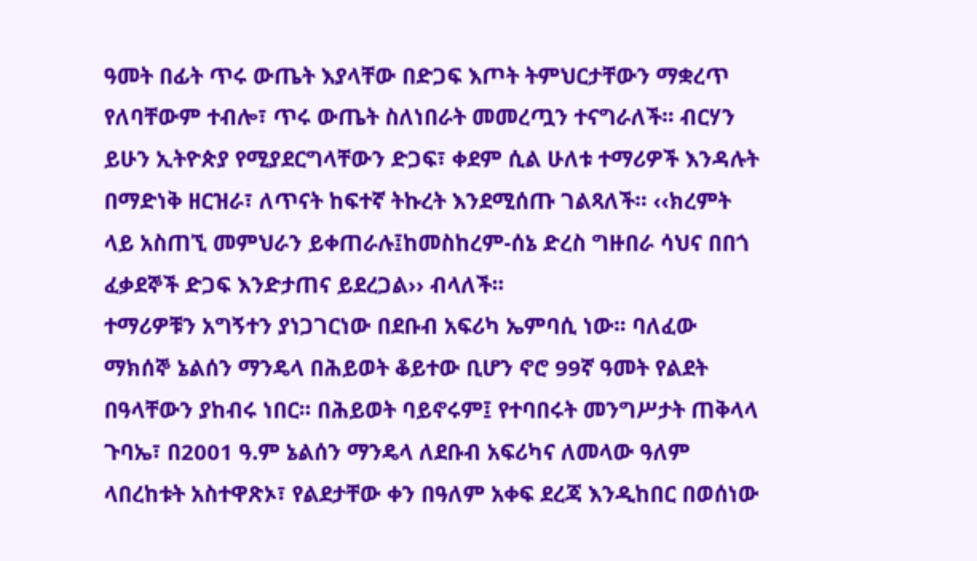ዓመት በፊት ጥሩ ውጤት እያላቸው በድጋፍ እጦት ትምህርታቸውን ማቋረጥ የለባቸውም ተብሎ፣ ጥሩ ውጤት ስለነበራት መመረጧን ተናግራለች፡፡ ብርሃን ይሁን ኢትዮጵያ የሚያደርግላቸውን ድጋፍ፣ ቀደም ሲል ሁለቱ ተማሪዎች እንዳሉት በማድነቅ ዘርዝራ፣ ለጥናት ከፍተኛ ትኩረት እንደሚሰጡ ገልጻለች፡፡ ‹‹ክረምት ላይ አስጠኚ መምህራን ይቀጠራሉ፤ከመስከረም-ሰኔ ድረስ ግዙበራ ሳህና በበጎ ፈቃደኞች ድጋፍ እንድታጠና ይደረጋል›› ብላለች፡፡
ተማሪዎቹን አግኝተን ያነጋገርነው በደቡብ አፍሪካ ኤምባሲ ነው፡፡ ባለፈው ማክሰኞ ኔልሰን ማንዴላ በሕይወት ቆይተው ቢሆን ኖሮ 99ኛ ዓመት የልደት በዓላቸውን ያከብሩ ነበር፡፡ በሕይወት ባይኖሩም፤ የተባበሩት መንግሥታት ጠቅላላ ጉባኤ፣ በ2001 ዓ.ም ኔልሰን ማንዴላ ለደቡብ አፍሪካና ለመላው ዓለም ላበረከቱት አስተዋጽኦ፣ የልደታቸው ቀን በዓለም አቀፍ ደረጃ እንዲከበር በወሰነው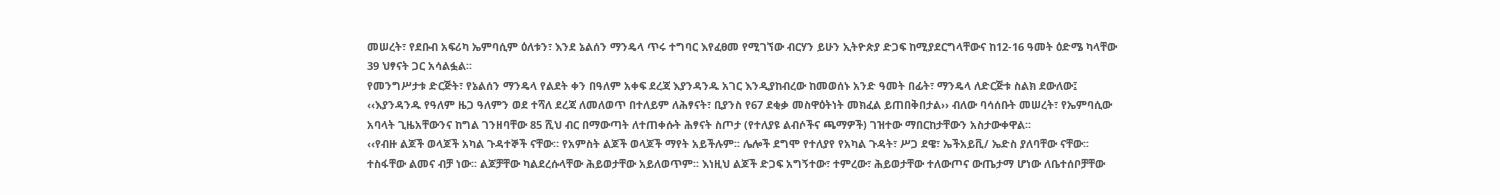መሠረት፣ የደቡብ አፍሪካ ኤምባሲም ዕለቱን፣ እንደ ኔልሰን ማንዴላ ጥሩ ተግባር እየፈፀመ የሚገኘው ብርሃን ይሁን ኢትዮጵያ ድጋፍ ከሚያደርግላቸውና ከ12-16 ዓመት ዕድሜ ካላቸው 39 ህፃናት ጋር አሳልፏል፡፡
የመንግሥታቱ ድርጅት፣ የኔልሰን ማንዴላ የልደት ቀን በዓለም አቀፍ ደረጃ እያንዳንዱ አገር እንዲያከብረው ከመወሰኑ አንድ ዓመት በፊት፣ ማንዴላ ለድርጅቱ ስልክ ደውለው፤ ‹‹እያንዳንዱ የዓለም ዜጋ ዓለምን ወደ ተሻለ ደረጃ ለመለወጥ በተለይም ለሕፃናት፣ ቢያንስ የ67 ደቂቃ መስዋዕትነት መክፈል ይጠበቅበታል›› ብለው ባሳሰቡት መሠረት፣ የኤምባሲው አባላት ጊዜአቸውንና ከግል ገንዘባቸው 85 ሺህ ብር በማውጣት ለተጠቀሱት ሕፃናት ስጦታ (የተለያዩ ልብሶችና ጫማዎች) ገዝተው ማበርከታቸውን አስታውቀዋል፡፡
‹‹የብዙ ልጆች ወላጆች አካል ጉዳተኞች ናቸው። የአምስት ልጆች ወላጆች ማየት አይችሉም፡፡ ሌሎች ደግሞ የተለያየ የአካል ጉዳት፣ ሥጋ ደዌ፣ ኤችአይቪ/ ኤድስ ያለባቸው ናቸው፡፡ ተስፋቸው ልመና ብቻ ነው፡፡ ልጆቻቸው ካልደረሱላቸው ሕይወታቸው አይለወጥም፡፡ እነዚህ ልጆች ድጋፍ አግኝተው፣ ተምረው፣ ሕይወታቸው ተለውጦና ውጤታማ ሆነው ለቤተሰቦቻቸው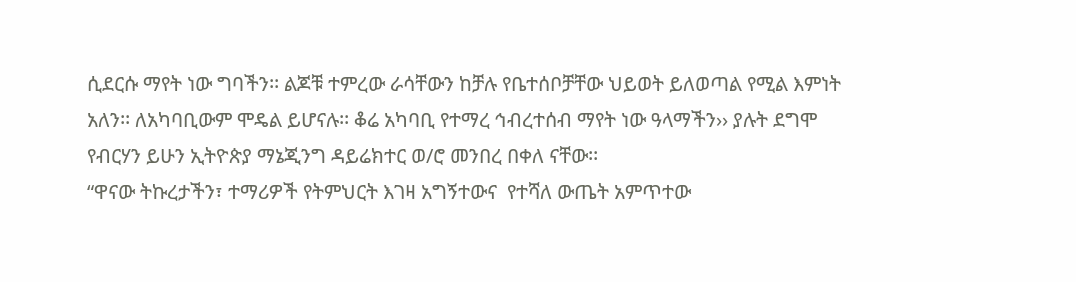ሲደርሱ ማየት ነው ግባችን፡፡ ልጆቹ ተምረው ራሳቸውን ከቻሉ የቤተሰቦቻቸው ህይወት ይለወጣል የሚል እምነት አለን፡፡ ለአካባቢውም ሞዴል ይሆናሉ፡፡ ቆሬ አካባቢ የተማረ ኅብረተሰብ ማየት ነው ዓላማችን›› ያሉት ደግሞ የብርሃን ይሁን ኢትዮጵያ ማኔጂንግ ዳይሬክተር ወ/ሮ መንበረ በቀለ ናቸው፡፡
“ዋናው ትኩረታችን፣ ተማሪዎች የትምህርት እገዛ አግኝተውና  የተሻለ ውጤት አምጥተው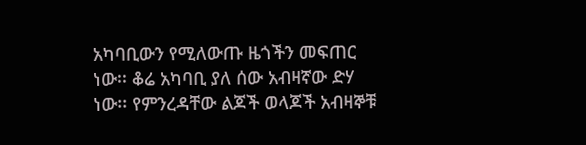አካባቢውን የሚለውጡ ዜጎችን መፍጠር ነው፡፡ ቆሬ አካባቢ ያለ ሰው አብዛኛው ድሃ ነው፡፡ የምንረዳቸው ልጆች ወላጆች አብዛኞቹ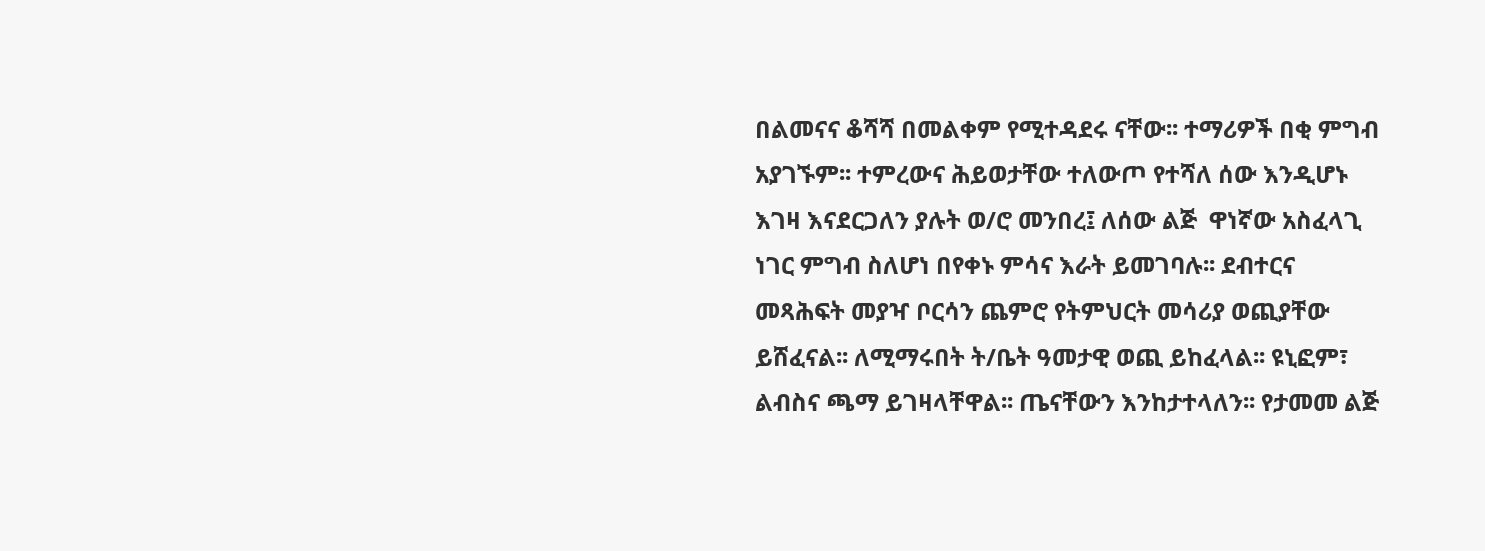በልመናና ቆሻሻ በመልቀም የሚተዳደሩ ናቸው፡፡ ተማሪዎች በቂ ምግብ አያገኙም፡፡ ተምረውና ሕይወታቸው ተለውጦ የተሻለ ሰው እንዲሆኑ እገዛ እናደርጋለን ያሉት ወ/ሮ መንበረ፤ ለሰው ልጅ  ዋነኛው አስፈላጊ ነገር ምግብ ስለሆነ በየቀኑ ምሳና እራት ይመገባሉ፡፡ ደብተርና መጻሕፍት መያዣ ቦርሳን ጨምሮ የትምህርት መሳሪያ ወጪያቸው ይሸፈናል፡፡ ለሚማሩበት ት/ቤት ዓመታዊ ወጪ ይከፈላል፡፡ ዩኒፎም፣ ልብስና ጫማ ይገዛላቸዋል፡፡ ጤናቸውን እንከታተላለን፡፡ የታመመ ልጅ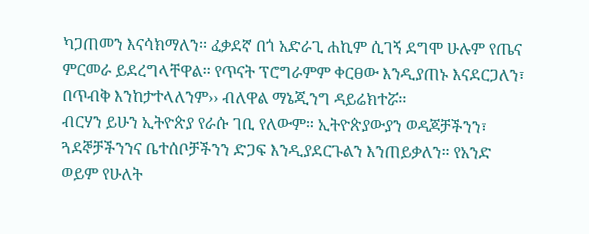ካጋጠመን እናሳክማለን፡፡ ፈቃደኛ በጎ አድራጊ ሐኪም ሲገኝ ደግሞ ሁሉም የጤና ምርመራ ይደረግላቸዋል፡፡ የጥናት ፕሮግራምም ቀርፀው እንዲያጠኑ እናደርጋለን፣ በጥብቅ እንከታተላለንም›› ብለዋል ማኔጂንግ ዳይሬክተሯ፡፡
ብርሃን ይሁን ኢትዮጵያ የራሱ ገቢ የለውም። ኢትዮጵያውያን ወዳጆቻችንን፣ ጓደኞቻችንንና ቤተሰቦቻችንን ድጋፍ እንዲያደርጉልን እንጠይቃለን። የአንድ ወይም የሁለት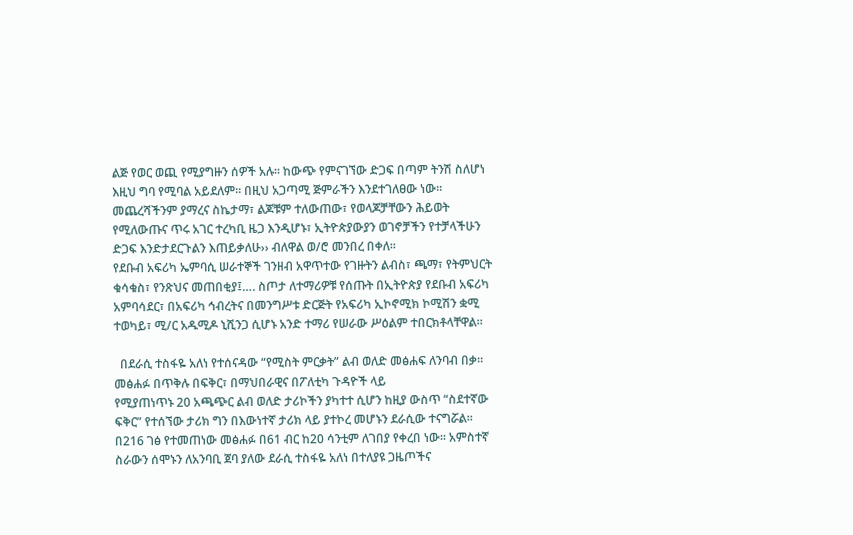ልጅ የወር ወጪ የሚያግዙን ሰዎች አሉ፡፡ ከውጭ የምናገኘው ድጋፍ በጣም ትንሽ ስለሆነ እዚህ ግባ የሚባል አይደለም፡፡ በዚህ አጋጣሚ ጅምራችን እንደተገለፀው ነው፡፡ መጨረሻችንም ያማረና ስኬታማ፣ ልጆቹም ተለውጠው፣ የወላጆቻቸውን ሕይወት የሚለውጡና ጥሩ አገር ተረካቢ ዜጋ እንዲሆኑ፣ ኢትዮጵያውያን ወገኖቻችን የተቻላችሁን ድጋፍ እንድታደርጉልን እጠይቃለሁ›› ብለዋል ወ/ሮ መንበረ በቀለ፡፡
የደቡብ አፍሪካ ኤምባሲ ሠራተኞች ገንዘብ አዋጥተው የገዙትን ልብስ፣ ጫማ፣ የትምህርት ቁሳቁስ፣ የንጽህና መጠበቂያ፤…. ስጦታ ለተማሪዎቹ የሰጡት በኢትዮጵያ የደቡብ አፍሪካ አምባሳደር፣ በአፍሪካ ኅብረትና በመንግሥቱ ድርጅት የአፍሪካ ኢኮኖሚክ ኮሚሽን ቋሚ ተወካይ፣ ሚ/ር አዱሚዶ ኒሺንጋ ሲሆኑ አንድ ተማሪ የሠራው ሥዕልም ተበርክቶላቸዋል፡፡

  በደራሲ ተስፋዬ አለነ የተሰናዳው “የሚስት ምርቃት” ልብ ወለድ መፅሐፍ ለንባብ በቃ፡፡ መፅሐፉ በጥቅሉ በፍቅር፣ በማህበራዊና በፖለቲካ ጉዳዮች ላይ
የሚያጠነጥኑ 20 አጫጭር ልብ ወለድ ታሪኮችን ያካተተ ሲሆን ከዚያ ውስጥ “ስደተኛው ፍቅር” የተሰኘው ታሪክ ግን በእውነተኛ ታሪክ ላይ ያተኮረ መሆኑን ደራሲው ተናግሯል፡፡ በ216 ገፅ የተመጠነው መፅሐፉ በ61 ብር ከ20 ሳንቲም ለገበያ የቀረበ ነው፡፡ አምስተኛ ስራውን ሰሞኑን ለአንባቢ ጀባ ያለው ደራሲ ተስፋዬ አለነ በተለያዩ ጋዜጦችና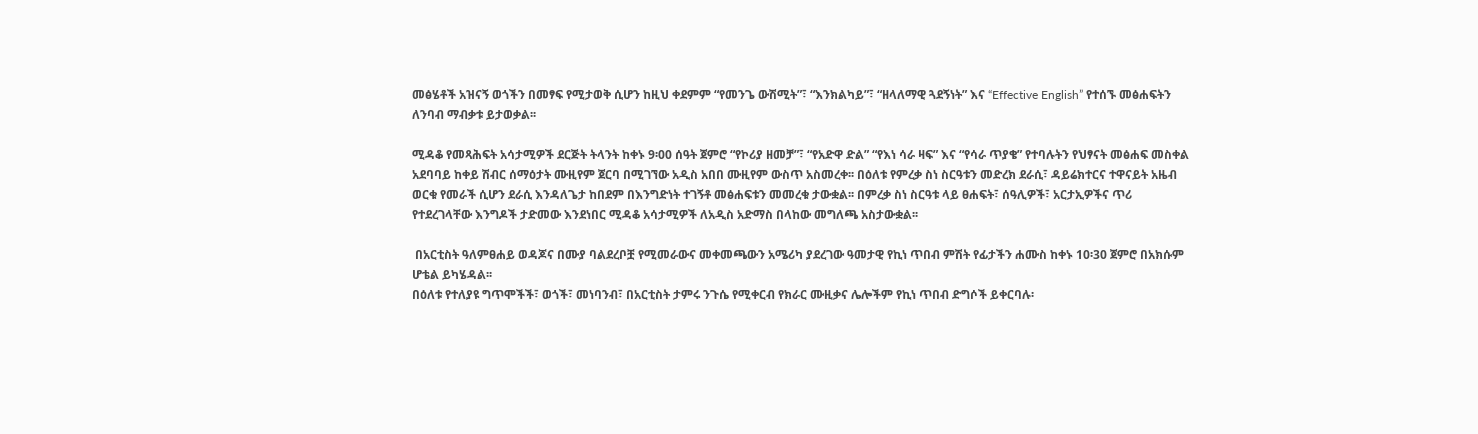መፅሄቶች አዝናኝ ወጎችን በመፃፍ የሚታወቅ ሲሆን ከዚህ ቀደምም “የመንጌ ውሽሚት”፣ “እንክልካይ”፣ “ዘላለማዊ ጓደኝነት” እና “Effective English” የተሰኙ መፅሐፍትን ለንባብ ማብቃቱ ይታወቃል፡፡

ሚዳቆ የመጻሕፍት አሳታሚዎች ደርጅት ትላንት ከቀኑ 9፡00 ሰዓት ጀምሮ “የኮሪያ ዘመቻ”፣ “የአድዋ ድል” “የእነ ሳራ ዛፍ” እና “የሳራ ጥያቄ” የተባሉትን የህፃናት መፅሐፍ መስቀል አደባባይ ከቀይ ሽብር ሰማዕታት ሙዚየም ጀርባ በሚገኘው አዲስ አበበ ሙዚየም ውስጥ አስመረቀ፡፡ በዕለቱ የምረቃ ስነ ስርዓቱን መድረክ ደራሲ፣ ዳይሬክተርና ተዋናይት አዜብ ወርቁ የመራች ሲሆን ደራሲ እንዳለጌታ ከበደም በእንግድነት ተገኝቶ መፅሐፍቱን መመረቁ ታውቋል፡፡ በምረቃ ስነ ስርዓቱ ላይ ፀሐፍት፣ ሰዓሊዎች፣ አርታኢዎችና ጥሪ የተደረገላቸው እንግዶች ታድመው እንደነበር ሚዳቆ አሳታሚዎች ለአዲስ አድማስ በላከው መግለጫ አስታውቋል፡፡

 በአርቲስት ዓለምፀሐይ ወዳጆና በሙያ ባልደረቦቿ የሚመራውና መቀመጫውን አሜሪካ ያደረገው ዓመታዊ የኪነ ጥበብ ምሽት የፊታችን ሐሙስ ከቀኑ 10፡30 ጀምሮ በአክሱም ሆቴል ይካሄዳል፡፡
በዕለቱ የተለያዩ ግጥሞችች፣ ወጎች፣ መነባንብ፣ በአርቲስት ታምሩ ንጉሴ የሚቀርብ የክራር ሙዚቃና ሌሎችም የኪነ ጥበብ ድግሶች ይቀርባሉ፡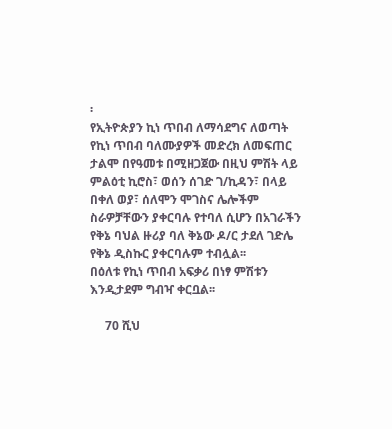፡
የኢትዮጵያን ኪነ ጥበብ ለማሳደግና ለወጣት የኪነ ጥበብ ባለሙያዎች መድረክ ለመፍጠር ታልሞ በየዓመቱ በሚዘጋጀው በዚህ ምሽት ላይ ምልዕቲ ኪሮስ፣ ወሰን ሰገድ ገ/ኪዳን፣ በላይ በቀለ ወያ፣ ሰለሞን ሞገስና ሌሎችም ስራዎቻቸውን ያቀርባሉ የተባለ ሲሆን በአገራችን የቅኔ ባህል ዙሪያ ባለ ቅኔው ዶ/ር ታደለ ገድሌ የቅኔ ዲስኩር ያቀርባሉም ተብሏል፡፡
በዕለቱ የኪነ ጥበብ አፍቃሪ በነፃ ምሽቱን እንዲታደም ግብዣ ቀርቧል፡፡

     70 ሺህ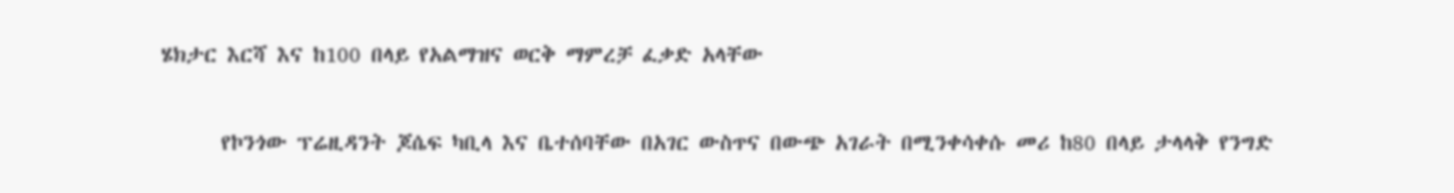ሄክታር እርሻ እና ከ100 በላይ የአልማዝና ወርቅ ማምረቻ ፈቃድ አላቸው

      የኮንጎው ፕሬዚዳንት ጆሴፍ ካቢላ እና ቤተሰባቸው በአገር ውስጥና በውጭ አገራት በሚንቀሳቀሱ መሪ ከ80 በላይ ታላላቅ የንግድ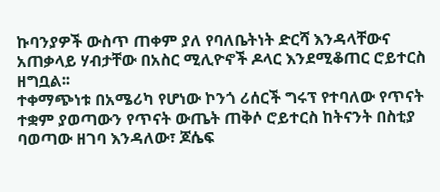ኩባንያዎች ውስጥ ጠቀም ያለ የባለቤትነት ድርሻ እንዳላቸውና አጠቃላይ ሃብታቸው በአስር ሚሊዮኖች ዶላር እንደሚቆጠር ሮይተርስ ዘግቧል፡፡
ተቀማጭነቱ በአሜሪካ የሆነው ኮንጎ ሪሰርች ግሩፕ የተባለው የጥናት ተቋም ያወጣውን የጥናት ውጤት ጠቅሶ ሮይተርስ ከትናንት በስቲያ ባወጣው ዘገባ እንዳለው፣ ጆሴፍ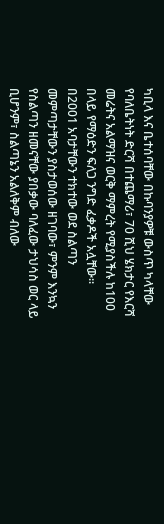ካቢላ እና ቤተሰባቸው በኩባንያዎቹ ውስጥ ካላቸው የባለቤትነት ድርሻ በተጨማሪ፣ 70 ሺህ ሄክታር የእርሻ መሬትና አልማዝና ወርቅ ማምረት የሚያስችሉ ከ100 በላይ የማዕድን ፍለጋ ንግድ ፈቃዶች አሏቸው፡፡
በ2001 አባታቸውን ተክተው ወደ ስልጣን መምጣታቸውን ያስታወሰው ዘገባው፣ ምንም እንኳን የስልጣን ዘመናቸው ያበቃው ባለፈው ታህሳስ ወር ላይ ቢሆንም፣ ስልጣኔን አልለቅም ብለው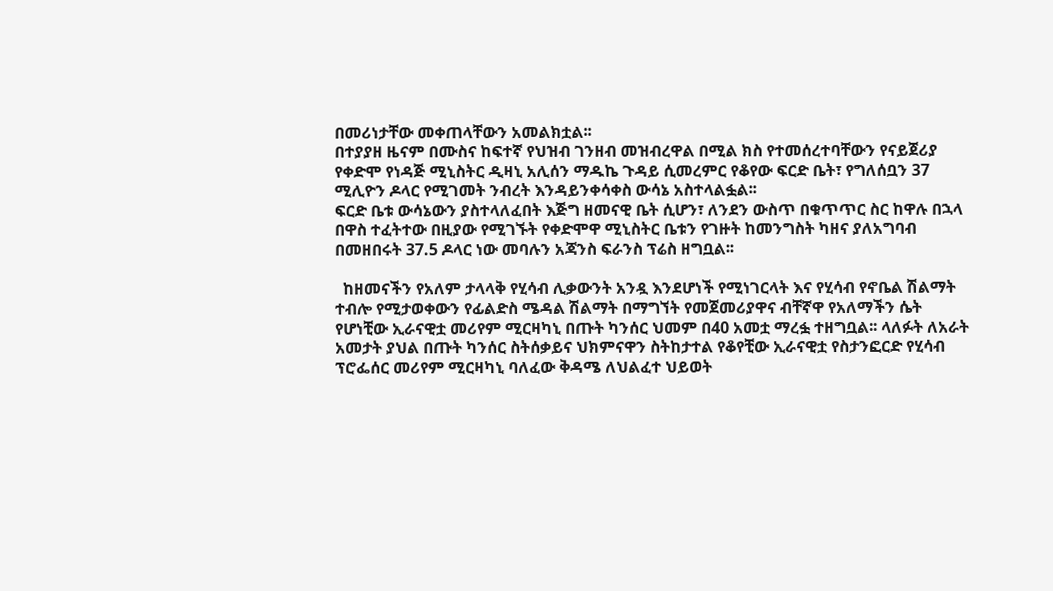በመሪነታቸው መቀጠላቸውን አመልክቷል፡፡
በተያያዘ ዜናም በሙስና ከፍተኛ የህዝብ ገንዘብ መዝብረዋል በሚል ክስ የተመሰረተባቸውን የናይጀሪያ የቀድሞ የነዳጅ ሚኒስትር ዲዛኒ አሊሰን ማዱኬ ጉዳይ ሲመረምር የቆየው ፍርድ ቤት፣ የግለሰቧን 37 ሚሊዮን ዶላር የሚገመት ንብረት እንዳይንቀሳቀስ ውሳኔ አስተላልፏል፡፡
ፍርድ ቤቱ ውሳኔውን ያስተላለፈበት እጅግ ዘመናዊ ቤት ሲሆን፣ ለንደን ውስጥ በቁጥጥር ስር ከዋሉ በኋላ በዋስ ተፈትተው በዚያው የሚገኙት የቀድሞዋ ሚኒስትር ቤቱን የገዙት ከመንግስት ካዘና ያለአግባብ በመዘበሩት 37.5 ዶላር ነው መባሉን አጃንስ ፍራንስ ፕሬስ ዘግቧል፡፡

  ከዘመናችን የአለም ታላላቅ የሂሳብ ሊቃውንት አንዷ እንደሆነች የሚነገርላት እና የሂሳብ የኖቤል ሽልማት ተብሎ የሚታወቀውን የፊልድስ ሜዳል ሽልማት በማግኘት የመጀመሪያዋና ብቸኛዋ የአለማችን ሴት የሆነቺው ኢራናዊቷ መሪየም ሚርዛካኒ በጡት ካንሰር ህመም በ40 አመቷ ማረፏ ተዘግቧል፡፡ ላለፉት ለአራት አመታት ያህል በጡት ካንሰር ስትሰቃይና ህክምናዋን ስትከታተል የቆየቺው ኢራናዊቷ የስታንፎርድ የሂሳብ ፕሮፌሰር መሪየም ሚርዛካኒ ባለፈው ቅዳሜ ለህልፈተ ህይወት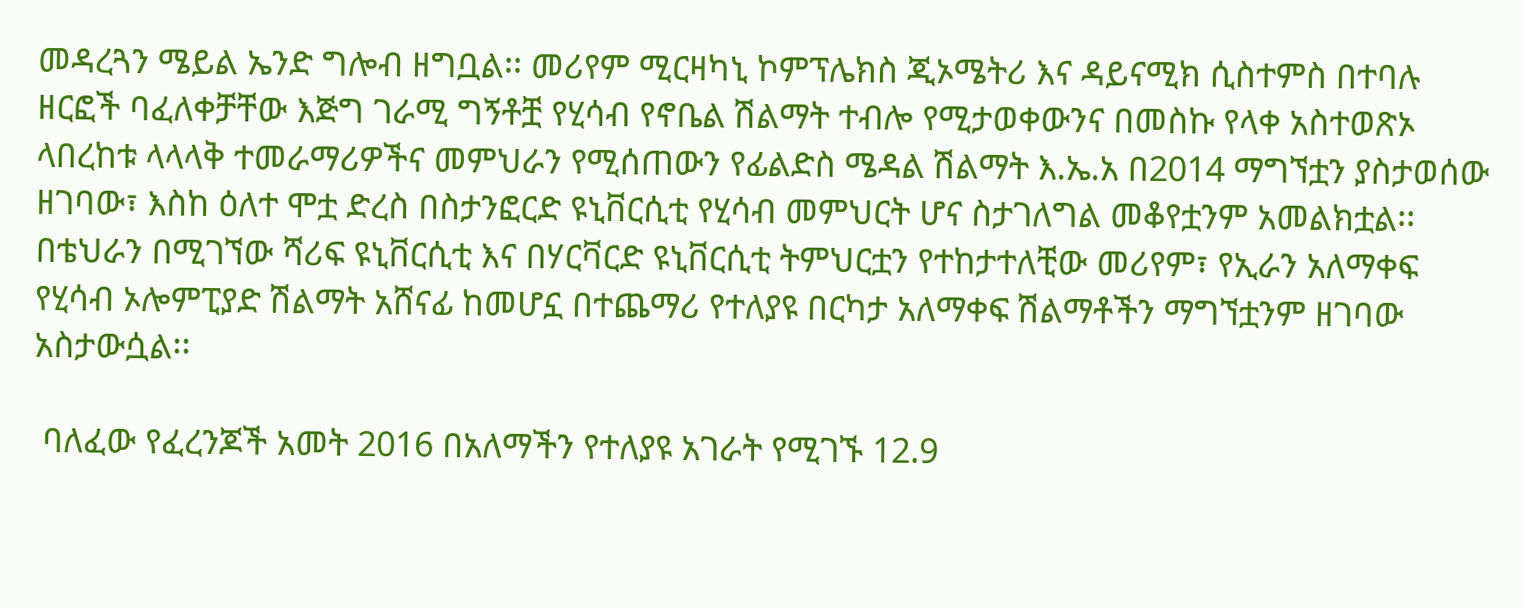መዳረጓን ሜይል ኤንድ ግሎብ ዘግቧል፡፡ መሪየም ሚርዛካኒ ኮምፕሌክስ ጂኦሜትሪ እና ዳይናሚክ ሲስተምስ በተባሉ ዘርፎች ባፈለቀቻቸው እጅግ ገራሚ ግኝቶቿ የሂሳብ የኖቤል ሽልማት ተብሎ የሚታወቀውንና በመስኩ የላቀ አስተወጽኦ ላበረከቱ ላላላቅ ተመራማሪዎችና መምህራን የሚሰጠውን የፊልድስ ሜዳል ሽልማት እ.ኤ.አ በ2014 ማግኘቷን ያስታወሰው ዘገባው፣ እስከ ዕለተ ሞቷ ድረስ በስታንፎርድ ዩኒቨርሲቲ የሂሳብ መምህርት ሆና ስታገለግል መቆየቷንም አመልክቷል፡፡
በቴህራን በሚገኘው ሻሪፍ ዩኒቨርሲቲ እና በሃርቫርድ ዩኒቨርሲቲ ትምህርቷን የተከታተለቺው መሪየም፣ የኢራን አለማቀፍ የሂሳብ ኦሎምፒያድ ሽልማት አሸናፊ ከመሆኗ በተጨማሪ የተለያዩ በርካታ አለማቀፍ ሽልማቶችን ማግኘቷንም ዘገባው አስታውሷል፡፡

 ባለፈው የፈረንጆች አመት 2016 በአለማችን የተለያዩ አገራት የሚገኙ 12.9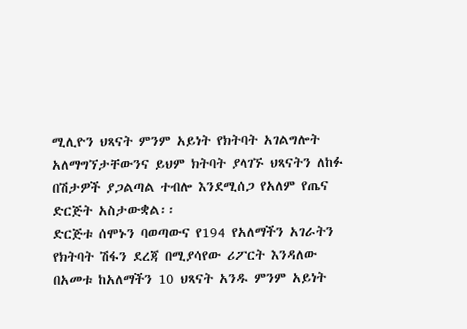ሚሊዮን ህጻናት ምንም አይነት የክትባት አገልግሎት አለማግኘታቸውንና ይህም ክትባት ያላገኙ ህጻናትን ለከፉ በሽታዎች ያጋልጣል ተብሎ እንደሚሰጋ የአለም የጤና ድርጅት አስታውቋል፡፡
ድርጅቱ ሰሞኑን ባወጣውና የ194 የአለማችን አገራትን የክትባት ሽፋን ደረጃ በሚያሳየው ሪፖርት እንዳለው በአመቱ ከአለማችን 10 ህጻናት አንዱ ምንም አይነት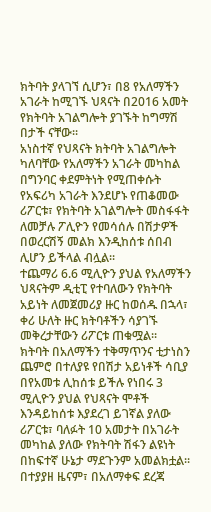ክትባት ያላገኘ ሲሆን፣ በ8 የአለማችን አገራት ከሚገኙ ህጻናት በ2016 አመት የክትባት አገልግሎት ያገኙት ከግማሽ በታች ናቸው፡፡
አነስተኛ የህጻናት ክትባት አገልግሎት ካለባቸው የአለማችን አገራት መካከል በግንባር ቀደምትነት የሚጠቀሱት የአፍሪካ አገራት እንደሆኑ የጠቆመው ሪፖርቱ፣ የክትባት አገልግሎት መስፋፋት ለመቻሉ ፖሊዮን የመሳሰሉ በሽታዎች በወረርሽኝ መልክ እንዲከሰቱ ሰበብ ሊሆን ይችላል ብሏል፡፡
ተጨማሪ 6.6 ሚሊዮን ያህል የአለማችን ህጻናትም ዲቲፒ የተባለውን የክትባት አይነት ለመጀመሪያ ዙር ከወሰዱ በኋላ፣ ቀሪ ሁለት ዙር ክትባቶችን ሳያገኙ መቅረታቸውን ሪፖርቱ ጠቁሟል፡፡
ክትባት በአለማችን ተቅማጥንና ቲታነስን ጨምሮ በተለያዩ የበሽታ አይነቶች ሳቢያ በየአመቱ ሊከሰቱ ይችሉ የነበሩ 3 ሚሊዮን ያህል የህጻናት ሞቶች እንዳይከሰቱ እያደረገ ይገኛል ያለው ሪፖርቱ፣ ባለፉት 10 አመታት በአገራት መካከል ያለው የክትባት ሽፋን ልዩነት በከፍተኛ ሁኔታ ማደጉንም አመልክቷል፡፡
በተያያዘ ዜናም፣ በአለማቀፍ ደረጃ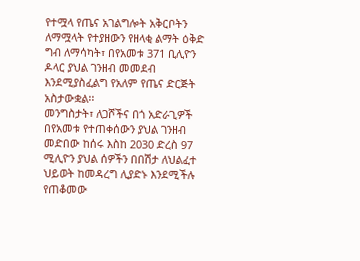የተሟላ የጤና አገልግሎት አቅርቦትን ለማሟላት የተያዘውን የዘላቂ ልማት ዕቅድ ግብ ለማሳካት፣ በየአመቱ 371 ቢሊዮን ዶላር ያህል ገንዘብ መመደብ እንደሚያስፈልግ የአለም የጤና ድርጅት አስታውቋል፡፡
መንግስታት፣ ለጋሾችና በጎ አድራጊዎች በየአመቱ የተጠቀሰውን ያህል ገንዘብ መድበው ከሰሩ እስከ 2030 ድረስ 97 ሚሊዮን ያህል ሰዎችን በበሽታ ለህልፈተ ህይወት ከመዳረግ ሊያድኑ እንደሚችሉ የጠቆመው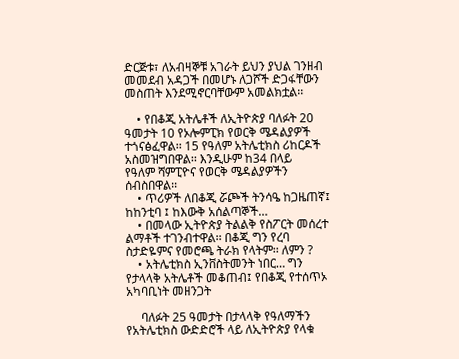ድርጅቱ፣ ለአብዛኞቹ አገራት ይህን ያህል ገንዘብ መመደብ አዳጋች በመሆኑ ለጋሾች ድጋፋቸውን መስጠት እንደሚኖርባቸውም አመልክቷል፡፡

    • የበቆጂ አትሌቶች ለኢትዮጵያ ባለፉት 20 ዓመታት 10 የኦሎምፒክ የወርቅ ሜዳልያዎች ተጎናፅፈዋል፡፡ 15 የዓለም አትሌቲክስ ሪከርዶች አስመዝግበዋል፡፡ እንዲሁም ከ34 በላይ        የዓለም ሻምፒዮና የወርቅ ሜዳልያዎችን ሰብስበዋል፡፡
    • ጥሪዎች ለበቆጂ ሯጮች ትንሳዔ ከጋዜጠኛ፤ ከከንቲባ ፤ ከእውቅ አሰልጣኞች…
    • በመላው ኢትዮጵያ ትልልቅ የስፖርት መሰረተ ልማቶች ተገንብተዋል፡፡ በቆጂ ግን የረባ ስታድዬምና የመሮጫ ትራክ የላትም፡፡ ለምን ?
    • አትሌቲክስ ኢንቨስትመንት ነበር… ግን የታላላቅ አትሌቶች መቆጠብ፤ የበቆጂ የተሰጥኦ አካባቢነት መዘንጋት

     ባለፉት 25 ዓመታት በታላላቅ የዓለማችን የአትሌቲክስ ውድድሮች ላይ ለኢትዮጵያ የላቁ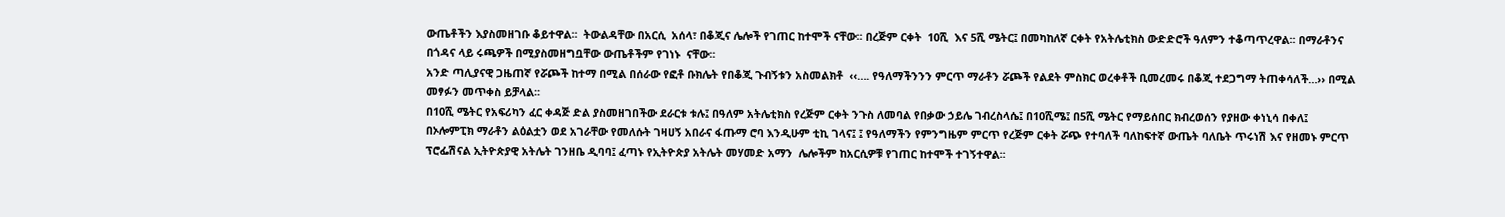ውጤቶችን እያስመዘገቡ ቆይተዋል፡፡  ትውልዳቸው በአርሲ  አሰላ፣ በቆጂና ሌሎች የገጠር ከተሞች ናቸው፡፡ በረጅም ርቀት  10ሺ  እና 5ሺ ሜትር፤ በመካከለኛ ርቀት የአትሌቲክስ ውድድሮች ዓለምን ተቆጣጥረዋል፡፡ በማራቶንና በጎዳና ላይ ሩጫዎች በሚያስመዘግቧቸው ውጤቶችም የገነኑ  ናቸው፡፡
አንድ ጣሊያናዊ ጋዜጠኛ የሯጮች ከተማ በሚል በሰራው የፎቶ ቡክሌት የበቆጂ ጉብኝቱን አስመልክቶ  ‹‹…. የዓለማችንንን ምርጥ ማራቶን ሯጮች የልደት ምስክር ወረቀቶች ቢመረመሩ በቆጂ ተደጋግማ ትጠቀሳለች…›› በሚል መፃፉን መጥቀስ ይቻላል፡፡
በ10ሺ ሜትር የአፍሪካን ፈር ቀዳጅ ድል ያስመዘገበችው ደራርቱ ቱሉ፤ በዓለም አትሌቲክስ የረጅም ርቀት ንጉስ ለመባል የበቃው ኃይሌ ገብረስላሴ፤ በ10ሺሜ፤ በ5ሺ ሜትር የማይሰበር ክብረወሰን የያዘው ቀነኒሳ በቀለ፤ በኦሎምፒክ ማራቶን ልዕልቷን ወደ አገራቸው የመለሱት ገዛሀኝ አበራና ፋጡማ ሮባ እንዲሁም ቲኪ ገላና፤ ፤ የዓለማችን የምንግዜም ምርጥ የረጅም ርቀት ሯጭ የተባለች ባለከፍተኛ ውጤት ባለቤት ጥሩነሽ እና የዘመኑ ምርጥ ፕሮፌሽናል ኢትዮጵያዊ አትሌት ገንዘቤ ዲባባ፤ ፈጣኑ የኢትዮጵያ አትሌት መሃመድ አማን  ሌሎችም ከአርሲዎቹ የገጠር ከተሞች ተገኝተዋል፡፡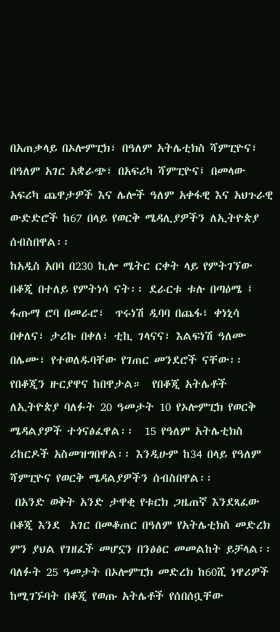በአጠቃላይ በኦሎምፒክ፣ በዓለም አትሌቲክስ ሻምፒዮና፣ በዓለም አገር አቋራጭ፣ በአፍሪካ ሻምፒዮና፤ በመላው አፍሪካ ጨዋታዎች እና ሌሎች ዓለም አቀፋዊ እና አህጉራዊ ውድድሮች ከ67 በላይ የወርቅ ሜዳሊያዎችን ለኢትዮጵያ ሰብስበዋል፡፡
ከአዲስ አበባ በ230 ኪሎ ሜትር ርቀት ላይ የምትገኘው በቆጂ በተለይ የምትነሳ ናት፡፡ ደራርቱ ቱሉ በጣዕሜ ፤ ፋጡማ ሮባ በመራሮ፣  ጥሩነሽ ዲባባ በጨፋ፣ ቀነኒሳ በቀለና፣ ታሪኩ በቀለ፣ ቲኪ ገላናና፣ እልፍነሽ ዓለሙ በሌሙ፣ የተወለዱባቸው የገጠር መንደሮች ናቸው፡፡ የበቆጂን ዙርያዋና ከበዋታል።  የበቆጂ አትሌቶች ለኢትዮጵያ ባለፉት 20 ዓመታት 10 የኦሎምፒክ የወርቅ ሜዳልያዎች ተጎናፅፈዋል፡፡  15 የዓለም አትሌቲክስ ሪከርዶች አስመዝግበዋል፡፡ እንዲሁም ከ34 በላይ የዓለም ሻምፒዮና የወርቅ ሜዳልያዎችን ሰብስበዋል፡፡
 በአንድ ወቅት አንድ ታዋቂ የቱርክ ጋዜጠኛ እንደጻፈው በቆጂ እንደ  አገር በመቆጠር በዓለም የአትሌቲክስ መድረክ ምን ያህል የገዘፈች መሆኗን በንፅፅር መመልከት ይቻላል፡፡  ባለፉት 25 ዓመታት በኦሎምፒክ መድረክ ከ60ሺ ነዋሪዎች ከሚገኙባት በቆጂ የወጡ አትሌቶች የሰበሰቧቸው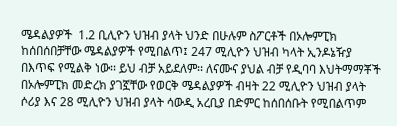ሜዳልያዎች  1.2 ቢሊዮን ህዝብ ያላት ህንድ በሁሉም ስፖርቶች በኦሎምፒክ ከሰበሰበቻቸው ሜዳልያዎች የሚበልጥ፤ 247 ሚሊዮን ህዝብ ካላት ኢንዶኔዥያ በእጥፍ የሚልቅ ነው፡፡ ይህ ብቻ አይደለም፡፡ ለናሙና ያህል ብቻ የዲባባ እህትማማቾች በኦሎምፒክ መድረክ ያገኟቸው የወርቅ ሜዳልያዎች ብዛት 22 ሚሊዮን ህዝብ ያላት ሶሪያ እና 28 ሚሊዮን ህዝብ ያላት ሳውዲ አረቢያ በድምር ከሰበሰቡት የሚበልጥም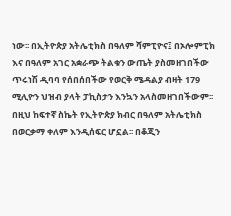ነው፡፡ በኢትዮጵያ አትሌቲክስ በዓለም ሻምፒዮና፤ በኦሎምፒክ እና በዓለም አገር አቋራጭ ትልቁን ውጤት ያስመዘገበችው ጥሩነሽ ዲባባ የሰበሰበችው የወርቅ ሜዳልያ ብዛት 179 ሚሊዮን ህዝብ ያላት ፓኪስታን እንኳን አላስመዘገበችውም፡፡
በዚህ ከፍተኛ ስኬት የኢትዮጵያ ክብር በዓለም አትሌቲክስ በወርቃማ ቀለም እንዲሰፍር ሆኗል፡፡ በቆጂን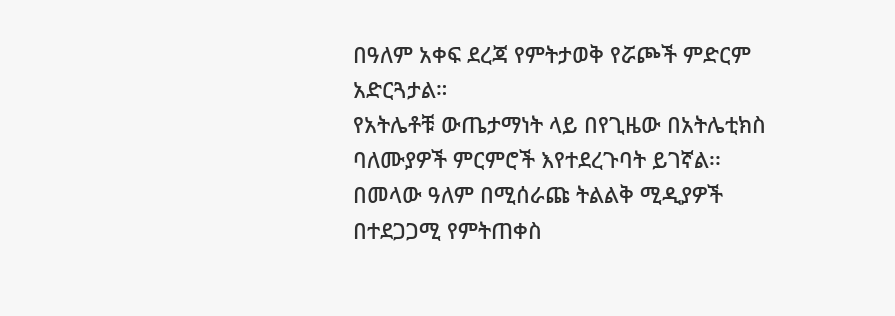በዓለም አቀፍ ደረጃ የምትታወቅ የሯጮች ምድርም  አድርጓታል።
የአትሌቶቹ ውጤታማነት ላይ በየጊዜው በአትሌቲክስ ባለሙያዎች ምርምሮች እየተደረጉባት ይገኛል፡፡  በመላው ዓለም በሚሰራጩ ትልልቅ ሚዲያዎች  በተደጋጋሚ የምትጠቀስ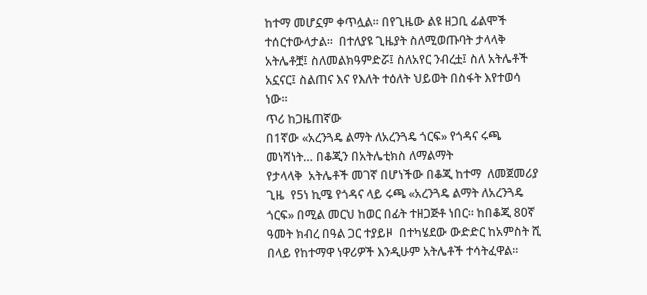ከተማ መሆኗም ቀጥሏል፡፡ በየጊዜው ልዩ ዘጋቢ ፊልሞች ተሰርተውላታል፡፡  በተለያዩ ጊዜያት ስለሚወጡባት ታላላቅ አትሌቶቿ፤ ስለመልክዓምድሯ፤ ስለአየር ንብረቷ፤ ስለ አትሌቶች አኗናር፤ ስልጠና እና የእለት ተዕለት ህይወት በስፋት እየተወሳ ነው፡፡
ጥሪ ከጋዜጠኛው
በ1ኛው «አረንጓዴ ልማት ለአረንጓዴ ጎርፍ» የጎዳና ሩጫ መነሻነት… በቆጂን በአትሌቲክስ ለማልማት
የታላላቅ  አትሌቶች መገኛ በሆነችው በቆጂ ከተማ  ለመጀመሪያ ጊዜ  የ5ነ ኪሜ የጎዳና ላይ ሩጫ «አረንጓዴ ልማት ለአረንጓዴ ጎርፍ» በሚል መርህ ከወር በፊት ተዘጋጅቶ ነበር። ከበቆጂ 80ኛ ዓመት ክብረ በዓል ጋር ተያይዞ  በተካሄደው ውድድር ከአምስት ሺ በላይ የከተማዋ ነዋሪዎች እንዲሁም አትሌቶች ተሳትፈዋል፡፡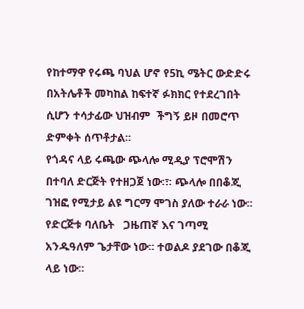የከተማዋ የሩጫ ባህል ሆኖ የ5ኪ ሜትር ውድድሩ በአትሌቶች መካከል ከፍተኛ ፉክክር የተደረገበት ሲሆን ተሳታፊው ህዝብም  ችግኝ ይዞ በመሮጥ ድምቀት ሰጥቶታል፡፡
የጎዳና ላይ ሩጫው ጭላሎ ሚዲያ ፕሮሞሽን በተባለ ድርጅት የተዘጋጀ ነው፡፣፡ ጭላሎ በበቆጂ ገዝፎ የሚታይ ልዩ ግርማ ሞገስ ያለው ተራራ ነው፡፡ የድርጅቱ ባለቤት   ጋዜጠኛ እና ገጣሚ አንዱዓለም ጌታቸው ነው፡፡ ተወልዶ ያደገው በቆጂ ላይ ነው፡፡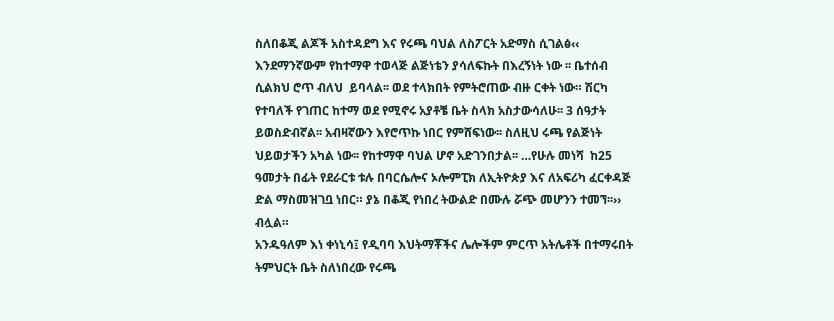ስለበቆጂ ልጆች አስተዳደግ እና የሩጫ ባህል ለስፖርት አድማስ ሲገልፅ‹‹ እንደማንኛውም የከተማዋ ተወላጅ ልጅነቴን ያሳለፍኩት በእረኝነት ነው ፡፡ ቤተሰብ  ሲልክህ ሮጥ ብለህ  ይባላል፡፡ ወደ ተላክበት የምትሮጠው ብዙ ርቀት ነው። ሽርካ የተባለች የገጠር ከተማ ወደ የሚኖሩ አያቶቼ ቤት ስላክ አስታውሳለሁ፡፡ 3 ሰዓታት ይወስድብኛል፡፡ አብዛኛውን እየሮጥኩ ነበር የምሸፍነው፡፡ ስለዚህ ሩጫ የልጅነት ህይወታችን አካል ነው፡፡ የከተማዋ ባህል ሆኖ አድገንበታል፡፡ …የሁሉ መነሻ  ከ25 ዓመታት በፊት የደራርቱ ቱሉ በባርሴሎና ኦሎምፒክ ለኢትዮጵያ እና ለአፍሪካ ፈርቀዳጅ ድል ማስመዝገቧ ነበር። ያኔ በቆጂ የነበረ ትውልድ በሙሉ ሯጭ መሆንን ተመኘ፡፡›› ብሏል።
አንዱዓለም እነ ቀነኒሳ፤ የዲባባ እህትማቾችና ሌሎችም ምርጥ አትሌቶች በተማሩበት ትምህርት ቤት ስለነበረው የሩጫ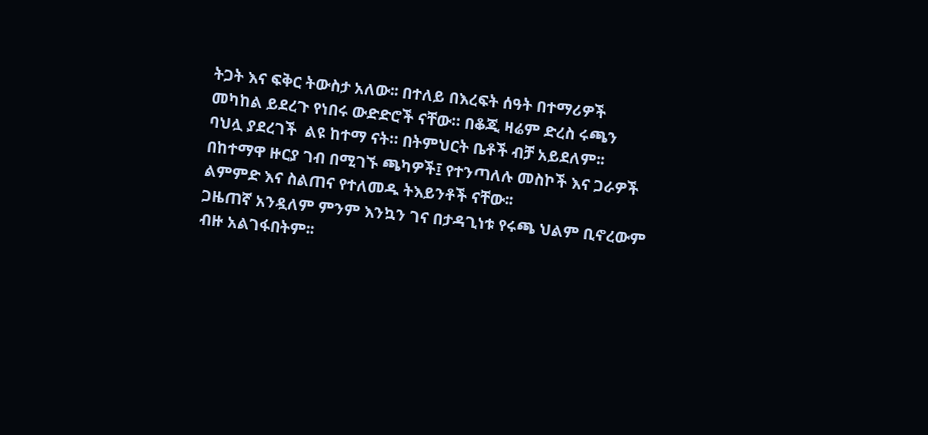ትጋት እና ፍቅር ትውስታ አለው፡፡ በተለይ በእረፍት ሰዓት በተማሪዎች መካከል ይደረጉ የነበሩ ውድድሮች ናቸው። በቆጂ ዛሬም ድረስ ሩጫን  ባህሏ ያደረገች  ልዩ ከተማ ናት። በትምህርት ቤቶች ብቻ አይደለም፡፡ በከተማዋ ዙርያ ገብ በሚገኙ ጫካዎች፤ የተንጣለሉ መስኮች እና ጋራዎች ልምምድ እና ስልጠና የተለመዱ ትእይንቶች ናቸው፡፡
ጋዜጠኛ አንዷለም ምንም እንኳን ገና በታዳጊነቱ የሩጫ ህልም ቢኖረውም ብዙ አልገፋበትም፡፡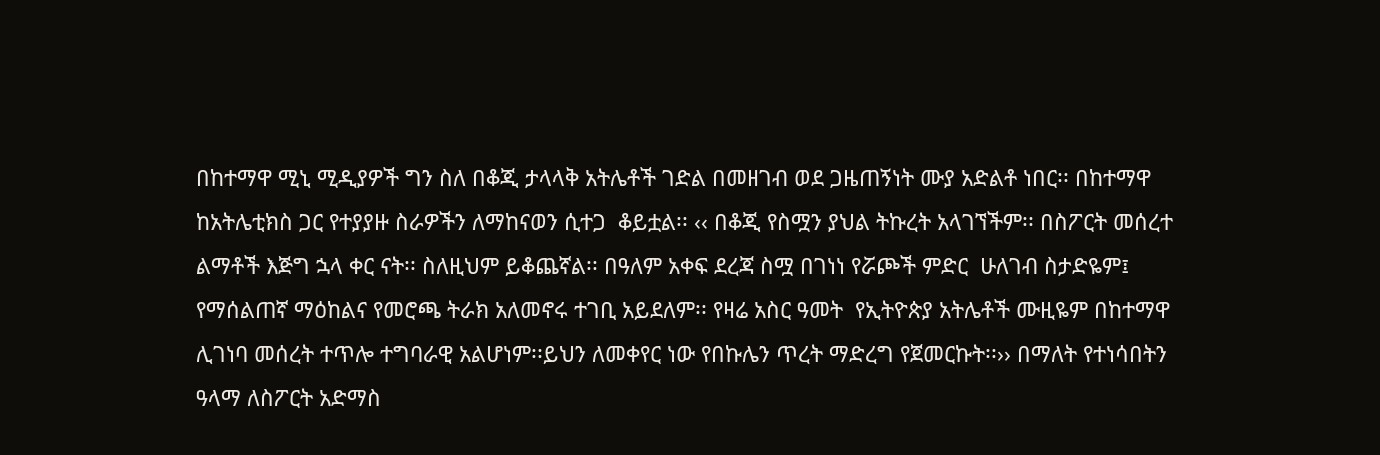በከተማዋ ሚኒ ሚዲያዎች ግን ስለ በቆጂ ታላላቅ አትሌቶች ገድል በመዘገብ ወደ ጋዜጠኝነት ሙያ አድልቶ ነበር፡፡ በከተማዋ ከአትሌቲክስ ጋር የተያያዙ ስራዎችን ለማከናወን ሲተጋ  ቆይቷል፡፡ ‹‹ በቆጂ የስሟን ያህል ትኩረት አላገኘችም፡፡ በስፖርት መሰረተ ልማቶች እጅግ ኋላ ቀር ናት፡፡ ስለዚህም ይቆጨኛል፡፡ በዓለም አቀፍ ደረጃ ስሟ በገነነ የሯጮች ምድር  ሁለገብ ስታድዬም፤ የማሰልጠኛ ማዕከልና የመሮጫ ትራክ አለመኖሩ ተገቢ አይደለም፡፡ የዛሬ አስር ዓመት  የኢትዮጵያ አትሌቶች ሙዚዬም በከተማዋ ሊገነባ መሰረት ተጥሎ ተግባራዊ አልሆነም፡፡ይህን ለመቀየር ነው የበኩሌን ጥረት ማድረግ የጀመርኩት፡፡›› በማለት የተነሳበትን ዓላማ ለስፖርት አድማስ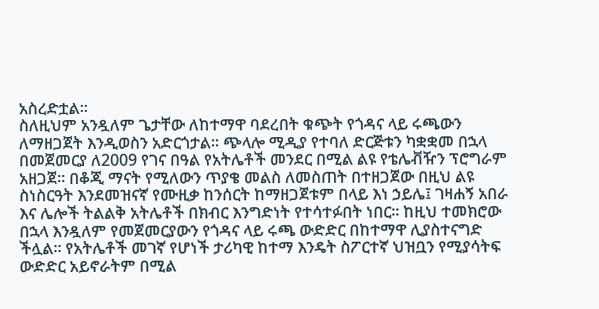አስረድቷል፡፡
ስለዚህም አንዷለም ጌታቸው ለከተማዋ ባደረበት ቁጭት የጎዳና ላይ ሩጫውን ለማዘጋጀት እንዲወስን አድርጎታል፡፡ ጭላሎ ሚዲያ የተባለ ድርጅቱን ካቋቋመ በኋላ በመጀመርያ ለ2009 የገና በዓል የአትሌቶች መንደር በሚል ልዩ የቴሌቭዥን ፕሮግራም አዘጋጀ፡፡ በቆጂ ማናት የሚለውን ጥያቄ መልስ ለመስጠት በተዘጋጀው በዚህ ልዩ ስነስርዓት እንደመዝናኛ የሙዚቃ ከንሰርት ከማዘጋጀቱም በላይ እነ ኃይሌ፤ ገዛሐኝ አበራ እና ሌሎች ትልልቅ አትሌቶች በክብር እንግድነት የተሳተፉበት ነበር፡፡ ከዚህ ተመክሮው በኋላ እንዷለም የመጀመርያውን የጎዳና ላይ ሩጫ ውድድር በከተማዋ ሊያስተናግድ ችሏል። የአትሌቶች መገኛ የሆነች ታሪካዊ ከተማ እንዴት ስፖርተኛ ህዝቧን የሚያሳትፍ ውድድር አይኖራትም በሚል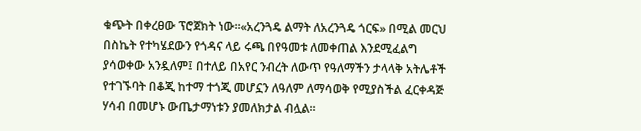ቁጭት በቀረፀው ፕሮጀክት ነው፡፡«አረንጓዴ ልማት ለአረንጓዴ ጎርፍ» በሚል መርህ በስኬት የተካሄደውን የጎዳና ላይ ሩጫ በየዓመቱ ለመቀጠል እንደሚፈልግ ያሳወቀው አንዷለም፤ በተለይ በአየር ንብረት ለውጥ የዓለማችን ታላላቅ አትሌቶች የተገኙባት በቆጂ ከተማ ተጎጂ መሆኗን ለዓለም ለማሳወቅ የሚያስችል ፈርቀዳጅ ሃሳብ በመሆኑ ውጤታማነቱን ያመለክታል ብሏል፡፡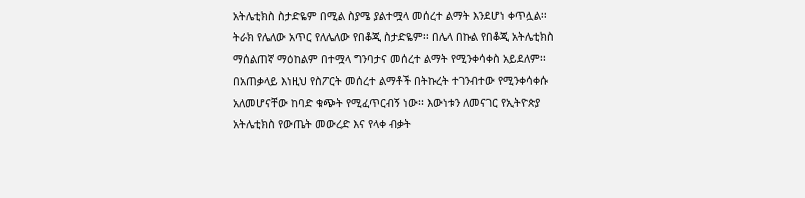አትሌቲክስ ስታድዬም በሚል ስያሜ ያልተሟላ መሰረተ ልማት እንደሆነ ቀጥሏል፡፡ ትራክ የሌለው አጥር የለሌለው የበቆጂ ስታድዬም፡፡ በሌላ በኩል የበቆጂ አትሌቲክስ ማሰልጠኛ ማዕከልም በተሟላ ግንባታና መሰረተ ልማት የሚንቀሳቀስ አይደለም፡፡ በአጠቃላይ እነዚህ የስፖርት መሰረተ ልማቶች በትኩረት ተገንብተው የሚንቀሳቀሱ አለመሆናቸው ከባድ ቁጭት የሚፈጥርብኝ ነው፡፡ እውነቱን ለመናገር የኢትዮጵያ አትሌቲክስ የውጤት መውረድ እና የላቀ ብቃት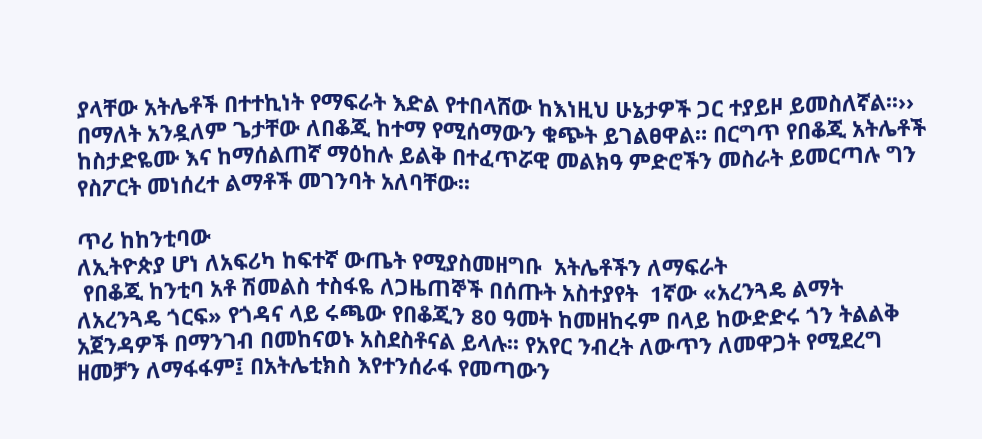ያላቸው አትሌቶች በተተኪነት የማፍራት እድል የተበላሸው ከእነዚህ ሁኔታዎች ጋር ተያይዞ ይመስለኛል፡፡›› በማለት አንዷለም ጌታቸው ለበቆጂ ከተማ የሚሰማውን ቁጭት ይገልፀዋል። በርግጥ የበቆጂ አትሌቶች ከስታድዬሙ እና ከማሰልጠኛ ማዕከሉ ይልቅ በተፈጥሯዊ መልክዓ ምድሮችን መስራት ይመርጣሉ ግን የስፖርት መነሰረተ ልማቶች መገንባት አለባቸው፡፡

ጥሪ ከከንቲባው
ለኢትዮጵያ ሆነ ለአፍሪካ ከፍተኛ ውጤት የሚያስመዘግቡ  አትሌቶችን ለማፍራት
 የበቆጂ ከንቲባ አቶ ሽመልስ ተስፋዬ ለጋዜጠኞች በሰጡት አስተያየት  1ኛው «አረንጓዴ ልማት ለአረንጓዴ ጎርፍ» የጎዳና ላይ ሩጫው የበቆጂን 80 ዓመት ከመዘከሩም በላይ ከውድድሩ ጎን ትልልቅ አጀንዳዎች በማንገብ በመከናወኑ አስደስቶናል ይላሉ፡፡ የአየር ንብረት ለውጥን ለመዋጋት የሚደረግ ዘመቻን ለማፋፋም፤ በአትሌቲክስ እየተንሰራፋ የመጣውን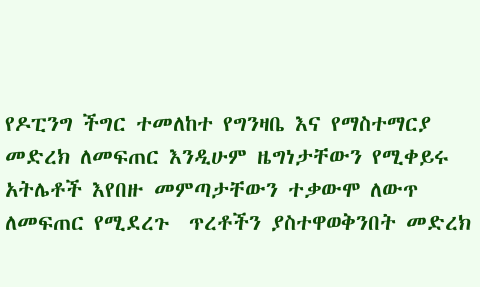የዶፒንግ ችግር ተመለከተ የግንዛቤ እና የማስተማርያ መድረክ ለመፍጠር እንዲሁም ዜግነታቸውን የሚቀይሩ አትሌቶች እየበዙ መምጣታቸውን ተቃውሞ ለውጥ ለመፍጠር የሚደረጉ  ጥረቶችን ያስተዋወቅንበት መድረክ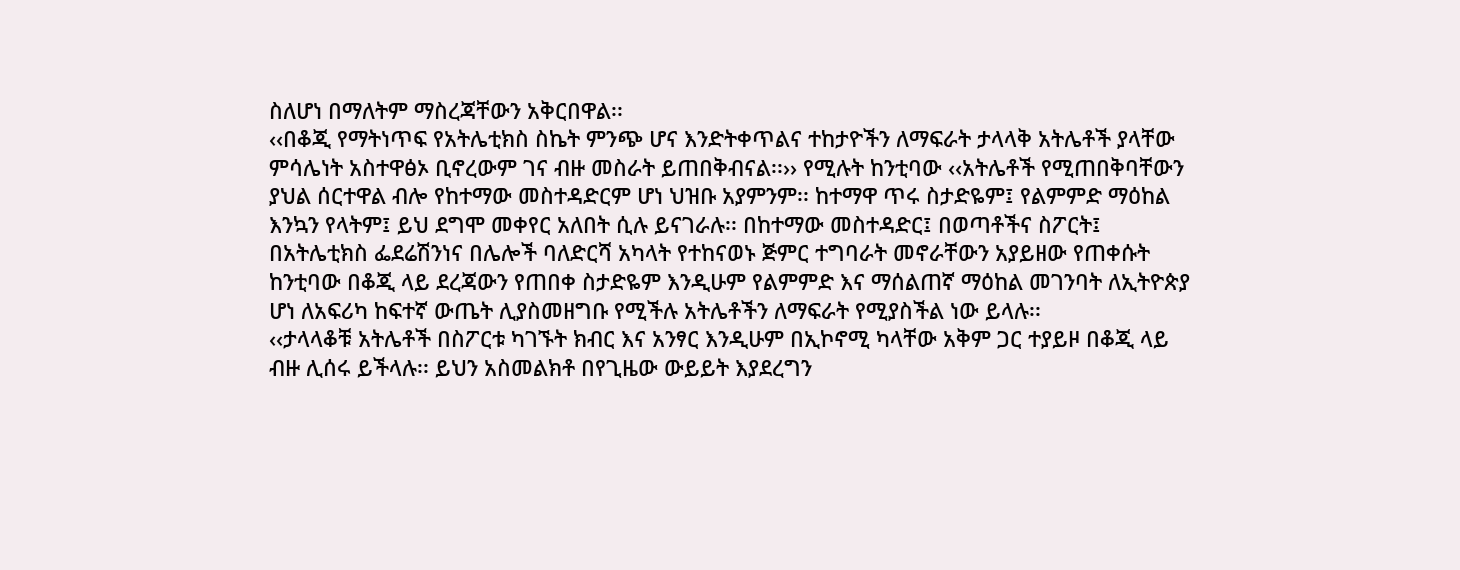ስለሆነ በማለትም ማስረጃቸውን አቅርበዋል፡፡
‹‹በቆጂ የማትነጥፍ የአትሌቲክስ ስኬት ምንጭ ሆና እንድትቀጥልና ተከታዮችን ለማፍራት ታላላቅ አትሌቶች ያላቸው ምሳሌነት አስተዋፅኦ ቢኖረውም ገና ብዙ መስራት ይጠበቅብናል፡፡›› የሚሉት ከንቲባው ‹‹አትሌቶች የሚጠበቅባቸውን ያህል ሰርተዋል ብሎ የከተማው መስተዳድርም ሆነ ህዝቡ አያምንም፡፡ ከተማዋ ጥሩ ስታድዬም፤ የልምምድ ማዕከል እንኳን የላትም፤ ይህ ደግሞ መቀየር አለበት ሲሉ ይናገራሉ፡፡ በከተማው መስተዳድር፤ በወጣቶችና ስፖርት፤ በአትሌቲክስ ፌደሬሽንነና በሌሎች ባለድርሻ አካላት የተከናወኑ ጅምር ተግባራት መኖራቸውን አያይዘው የጠቀሱት ከንቲባው በቆጂ ላይ ደረጃውን የጠበቀ ስታድዬም እንዲሁም የልምምድ እና ማሰልጠኛ ማዕከል መገንባት ለኢትዮጵያ ሆነ ለአፍሪካ ከፍተኛ ውጤት ሊያስመዘግቡ የሚችሉ አትሌቶችን ለማፍራት የሚያስችል ነው ይላሉ፡፡
‹‹ታላላቆቹ አትሌቶች በስፖርቱ ካገኙት ክብር እና አንፃር እንዲሁም በኢኮኖሚ ካላቸው አቅም ጋር ተያይዞ በቆጂ ላይ ብዙ ሊሰሩ ይችላሉ፡፡ ይህን አስመልክቶ በየጊዜው ውይይት እያደረግን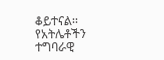ቆይተናል፡፡ የአትሌቶችን ተግባራዊ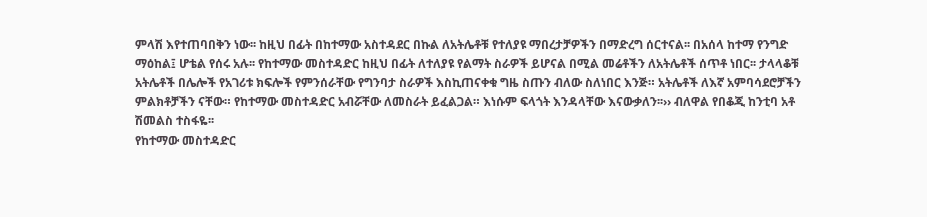ምላሽ እየተጠባበቅን ነው፡፡ ከዚህ በፊት በከተማው አስተዳደር በኩል ለአትሌቶቹ የተለያዩ ማበረታቻዎችን በማድረግ ሰርተናል፡፡ በአሰላ ከተማ የንግድ ማዕከል፤ ሆቴል የሰሩ አሉ፡፡ የከተማው መስተዳድር ከዚህ በፊት ለተለያዩ የልማት ስራዎች ይሆናል በሚል መሬቶችን ለአትሌቶች ሰጥቶ ነበር፡፡ ታላላቆቹ አትሌቶች በሌሎች የአገሪቱ ክፍሎች የምንሰራቸው የግንባታ ስራዎች እስኪጠናቀቁ ግዜ ስጡን ብለው ስለነበር እንጅ። አትሌቶች ለእኛ አምባሳደሮቻችን ምልክቶቻችን ናቸው። የከተማው መስተዳድር አብሯቸው ለመስራት ይፈልጋል። እነሱም ፍላጎት እንዳላቸው እናውቃለን፡፡›› ብለዋል የበቆጂ ከንቲባ አቶ ሽመልስ ተስፋዬ፡፡
የከተማው መስተዳድር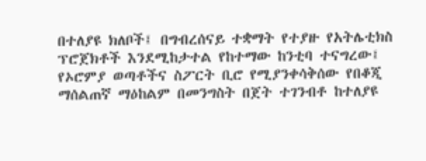በተለያዩ ክለቦች፤ በግብረሰናይ ተቋማት የተያዙ የአትሌቲክስ ፕሮጀክቶች እንደሚከታተል የከተማው ከንቲባ ተናግረው፤  የኦሮምያ ወጣቶችና ስፖርት ቢሮ የሚያንቀሳቅሰው የበቆጂ ማሰልጠኛ ማዕከልም በመንግስት በጀት ተገንብቶ ከተለያዩ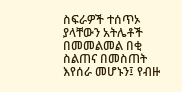ስፍራዎች ተሰጥኦ ያላቸውን አትሌቶች በመመልመል በቂ ስልጠና በመስጠት እየሰራ መሆኑን፤ የብዙ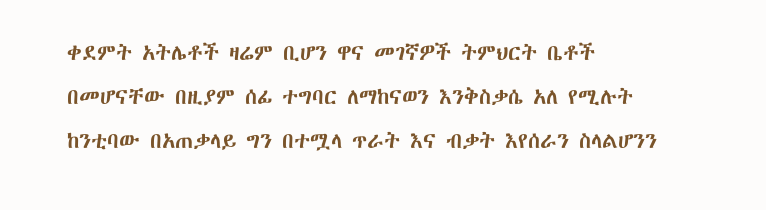ቀደምት አትሌቶች ዛሬም ቢሆን ዋና መገኛዎች ትምህርት ቤቶች በመሆናቸው በዚያም ሰፊ ተግባር ለማከናወን እንቅስቃሴ አለ የሚሉት ከንቲባው በአጠቃላይ ግን በተሟላ ጥራት እና ብቃት እየሰራን ስላልሆንን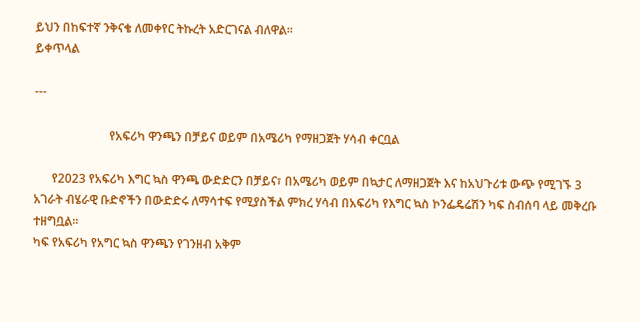ይህን በከፍተኛ ንቅናቄ ለመቀየር ትኩረት አድርገናል ብለዋል፡፡
ይቀጥላል

---

                         የአፍሪካ ዋንጫን በቻይና ወይም በአሜሪካ የማዘጋጀት ሃሳብ ቀርቧል

      የ2023 የአፍሪካ እግር ኳስ ዋንጫ ውድድርን በቻይና፣ በአሜሪካ ወይም በኳታር ለማዘጋጀት እና ከአህጉሪቱ ውጭ የሚገኙ 3 አገራት ብሄራዊ ቡድኖችን በውድድሩ ለማሳተፍ የሚያስችል ምክረ ሃሳብ በአፍሪካ የእግር ኳስ ኮንፌዴሬሽን ካፍ ስብሰባ ላይ መቅረቡ ተዘግቧል፡፡
ካፍ የአፍሪካ የአግር ኳስ ዋንጫን የገንዘብ አቅም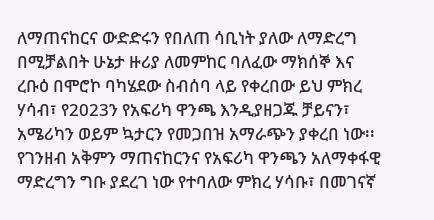ለማጠናከርና ውድድሩን የበለጠ ሳቢነት ያለው ለማድረግ በሚቻልበት ሁኔታ ዙሪያ ለመምከር ባለፈው ማክሰኞ እና ረቡዕ በሞሮኮ ባካሄደው ስብሰባ ላይ የቀረበው ይህ ምክረ ሃሳብ፣ የ2023ን የአፍሪካ ዋንጫ እንዲያዘጋጁ ቻይናን፣ አሜሪካን ወይም ኳታርን የመጋበዝ አማራጭን ያቀረበ ነው፡፡ የገንዘብ አቅምን ማጠናከርንና የአፍሪካ ዋንጫን አለማቀፋዊ ማድረግን ግቡ ያደረገ ነው የተባለው ምክረ ሃሳቡ፣ በመገናኛ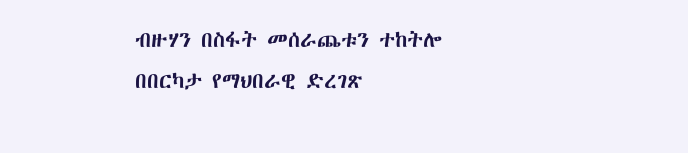ብዙሃን በስፋት መሰራጨቱን ተከትሎ በበርካታ የማህበራዊ ድረገጽ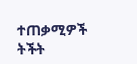ተጠቃሚዎች ትችት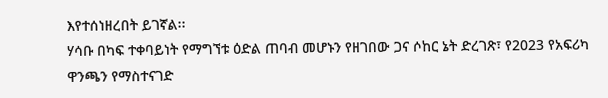እየተሰነዘረበት ይገኛል፡፡
ሃሳቡ በካፍ ተቀባይነት የማግኘቱ ዕድል ጠባብ መሆኑን የዘገበው ጋና ሶከር ኔት ድረገጽ፣ የ2023 የአፍሪካ ዋንጫን የማስተናገድ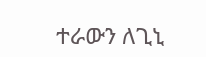ተራውን ለጊኒ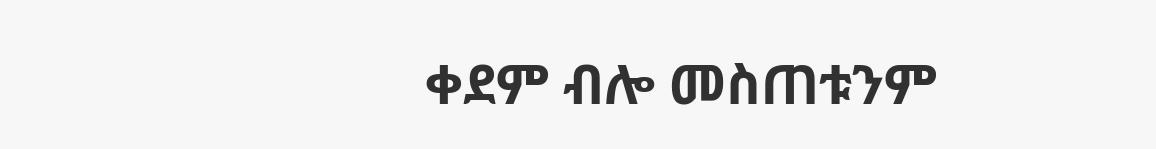ቀደም ብሎ መስጠቱንም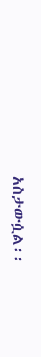አስታውሷል፡፡